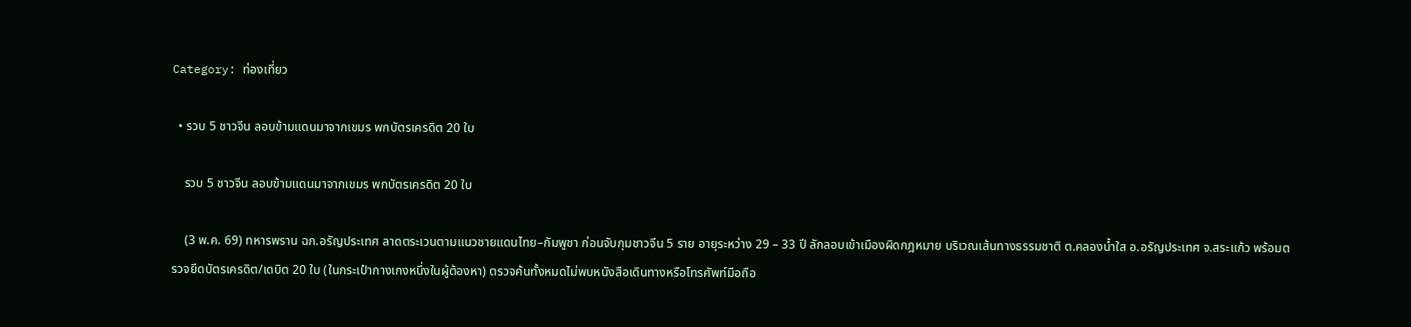Category: ท่องเที่ยว

  • รวบ 5 ชาวจีน ลอบข้ามแดนมาจากเขมร พกบัตรเครดิต 20 ใบ

    รวบ 5 ชาวจีน ลอบข้ามแดนมาจากเขมร พกบัตรเครดิต 20 ใบ

    (3 พ.ค. 69) ทหารพราน ฉก.อรัญประเทศ ลาดตระเวนตามแนวชายแดนไทย–กัมพูชา ก่อนจับกุมชาวจีน 5 ราย อายุระหว่าง 29 – 33 ปี ลักลอบเข้าเมืองผิดกฎหมาย บริเวณเส้นทางธรรมชาติ ต.คลองน้ำใส อ.อรัญประเทศ จ.สระแก้ว พร้อมตรวจยึดบัตรเครดิต/เดบิต 20 ใบ (ในกระเป๋ากางเกงหนึ่งในผู้ต้องหา) ตรวจค้นทั้งหมดไม่พบหนังสือเดินทางหรือโทรศัพท์มือถือ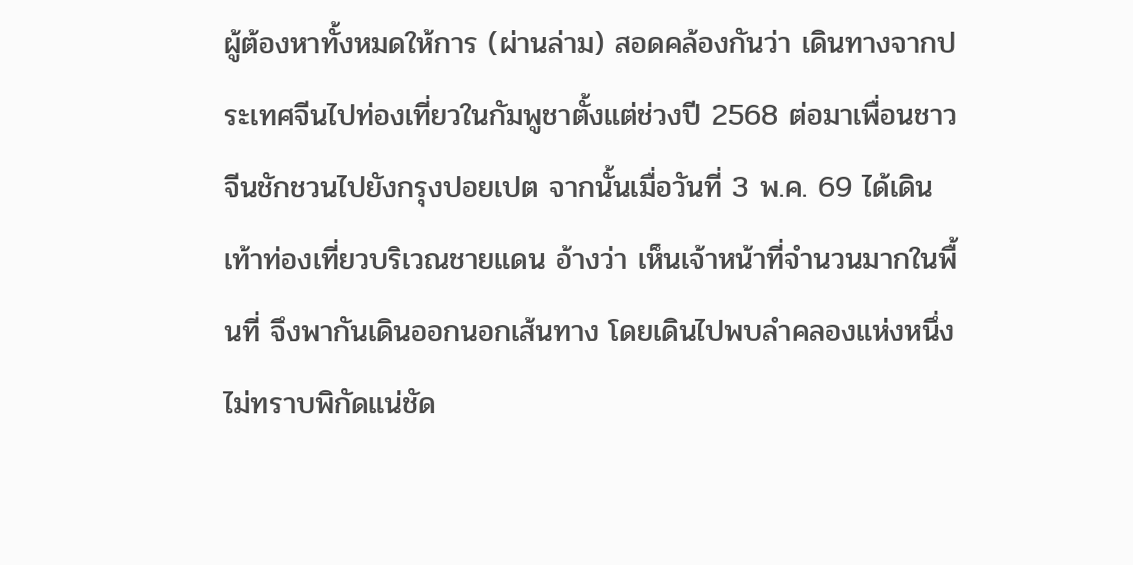ผู้ต้องหาทั้งหมดให้การ (ผ่านล่าม) สอดคล้องกันว่า เดินทางจากประเทศจีนไปท่องเที่ยวในกัมพูชาตั้งแต่ช่วงปี 2568 ต่อมาเพื่อนชาวจีนชักชวนไปยังกรุงปอยเปต จากนั้นเมื่อวันที่ 3 พ.ค. 69 ได้เดินเท้าท่องเที่ยวบริเวณชายแดน อ้างว่า เห็นเจ้าหน้าที่จำนวนมากในพื้นที่ จึงพากันเดินออกนอกเส้นทาง โดยเดินไปพบลำคลองแห่งหนึ่งไม่ทราบพิกัดแน่ชัด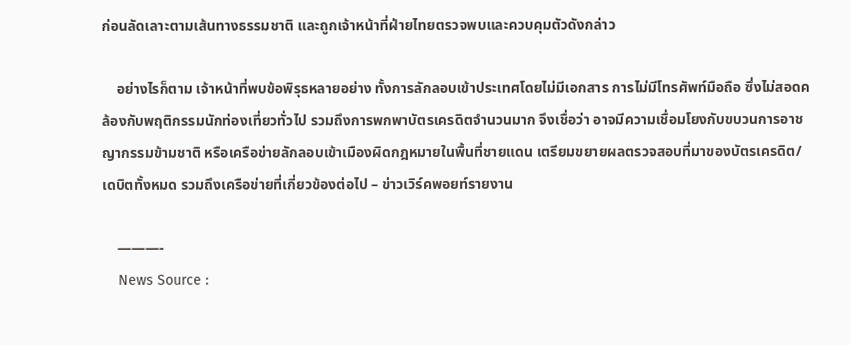ก่อนลัดเลาะตามเส้นทางธรรมชาติ และถูกเจ้าหน้าที่ฝ่ายไทยตรวจพบและควบคุมตัวดังกล่าว

    อย่างไรก็ตาม เจ้าหน้าที่พบข้อพิรุธหลายอย่าง ทั้งการลักลอบเข้าประเทศโดยไม่มีเอกสาร การไม่มีโทรศัพท์มือถือ ซึ่งไม่สอดคล้องกับพฤติกรรมนักท่องเที่ยวทั่วไป รวมถึงการพกพาบัตรเครดิตจำนวนมาก จึงเชื่อว่า อาจมีความเชื่อมโยงกับขบวนการอาชญากรรมข้ามชาติ หรือเครือข่ายลักลอบเข้าเมืองผิดกฎหมายในพื้นที่ชายแดน เตรียมขยายผลตรวจสอบที่มาของบัตรเครดิต/เดบิตทั้งหมด รวมถึงเครือข่ายที่เกี่ยวข้องต่อไป – ข่าวเวิร์คพอยท์รายงาน

    ———-
    News Source :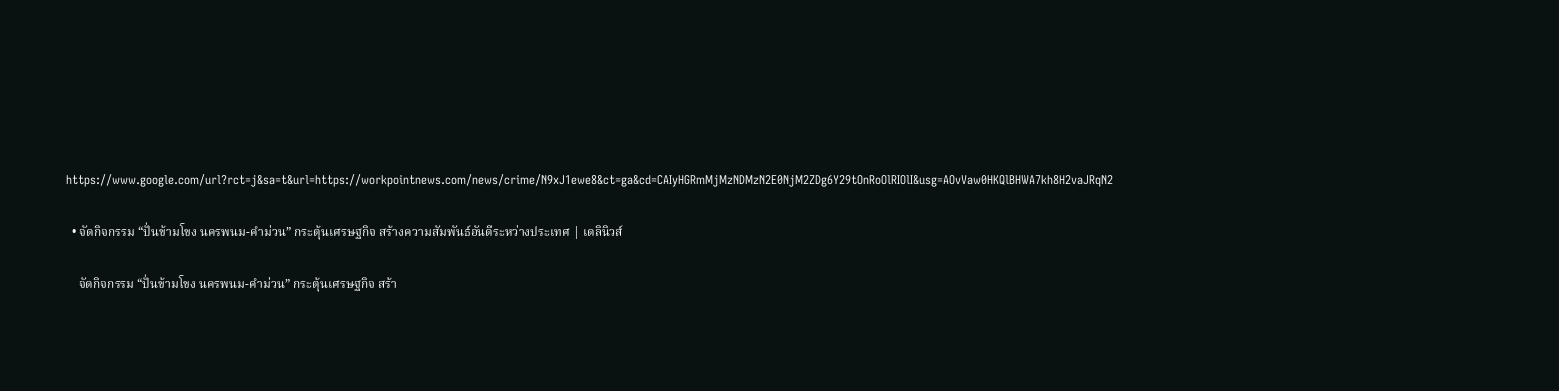https://www.google.com/url?rct=j&sa=t&url=https://workpointnews.com/news/crime/N9xJ1ewe8&ct=ga&cd=CAIyHGRmMjMzNDMzN2E0NjM2ZDg6Y29tOnRoOlRIOlI&usg=AOvVaw0HKQlBHWA7kh8H2vaJRqN2

  • จัดกิจกรรม “ปั่นข้ามโขง นครพนม-คำม่วน” กระตุ้นเศรษฐกิจ สร้างความสัมพันธ์อันดีระหว่างประเทศ | เดลินิวส์

    จัดกิจกรรม “ปั่นข้ามโขง นครพนม-คำม่วน” กระตุ้นเศรษฐกิจ สร้า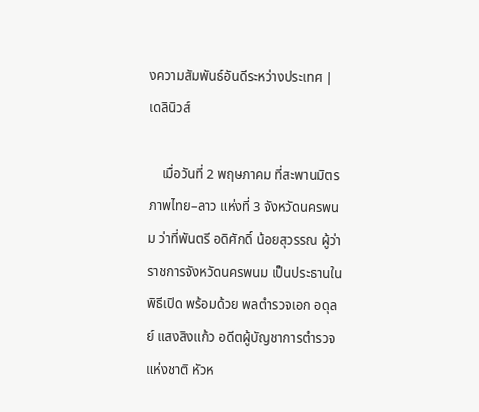งความสัมพันธ์อันดีระหว่างประเทศ | เดลินิวส์

    เมื่อวันที่ 2 พฤษภาคม ที่สะพานมิตรภาพไทย–ลาว แห่งที่ 3 จังหวัดนครพนม ว่าที่พันตรี อดิศักดิ์ น้อยสุวรรณ ผู้ว่าราชการจังหวัดนครพนม เป็นประธานในพิธีเปิด พร้อมด้วย พลตำรวจเอก อดุลย์ แสงสิงแก้ว อดีตผู้บัญชาการตำรวจแห่งชาติ หัวห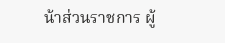น้าส่วนราชการ ผู้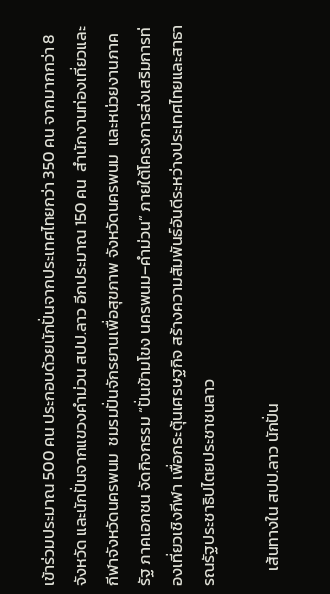เข้าร่วมประมาณ 500 คน ประกอบด้วยนักปั่นจากประเทศไทยกว่า 350 คน จากมากกว่า 8 จังหวัด และนักปั่นจากแขวงคำม่วน สปป.ลาว อีกประมาณ 150 คน  สำนักงานท่องเที่ยวและกีฬาจังหวัดนครพนม  ชมรมปั่นจักรยานเพื่อสุขภาพ จังหวัดนครพนม  และหน่วยงานภาครัฐ ภาคเอกชน จัดกิจกรรม “ปั่นข้ามโขง นครพนม–คำม่วน” ภายใต้โครงการส่งเสริมการท่องเที่ยวเชิงกีฬา เพื่อกระตุ้นเศรษฐกิจ สร้างความสัมพันธ์อันดีระหว่างประเทศไทยและสาธารณรัฐประชาธิปไตยประชาชนลาว

    เส้นทางใน สปป.ลาว นักปั่น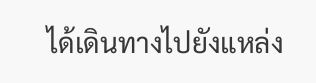ได้เดินทางไปยังแหล่ง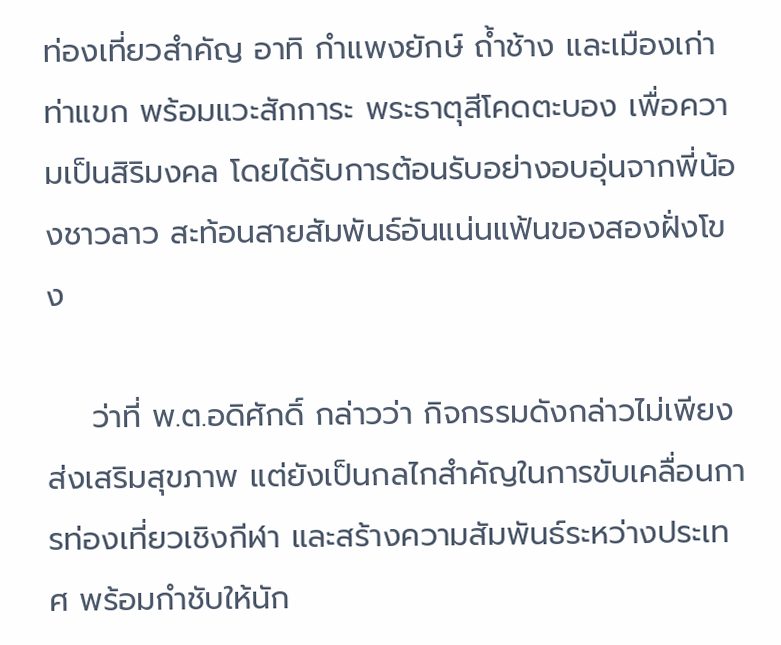ท่องเที่ยวสำคัญ อาทิ กำแพงยักษ์ ถ้ำช้าง และเมืองเก่าท่าแขก พร้อมแวะสักการะ พระธาตุสีโคดตะบอง เพื่อความเป็นสิริมงคล โดยได้รับการต้อนรับอย่างอบอุ่นจากพี่น้องชาวลาว สะท้อนสายสัมพันธ์อันแน่นแฟ้นของสองฝั่งโขง

    ว่าที่ พ.ต.อดิศักดิ์ กล่าวว่า กิจกรรมดังกล่าวไม่เพียงส่งเสริมสุขภาพ แต่ยังเป็นกลไกสำคัญในการขับเคลื่อนการท่องเที่ยวเชิงกีฬา และสร้างความสัมพันธ์ระหว่างประเทศ พร้อมกำชับให้นัก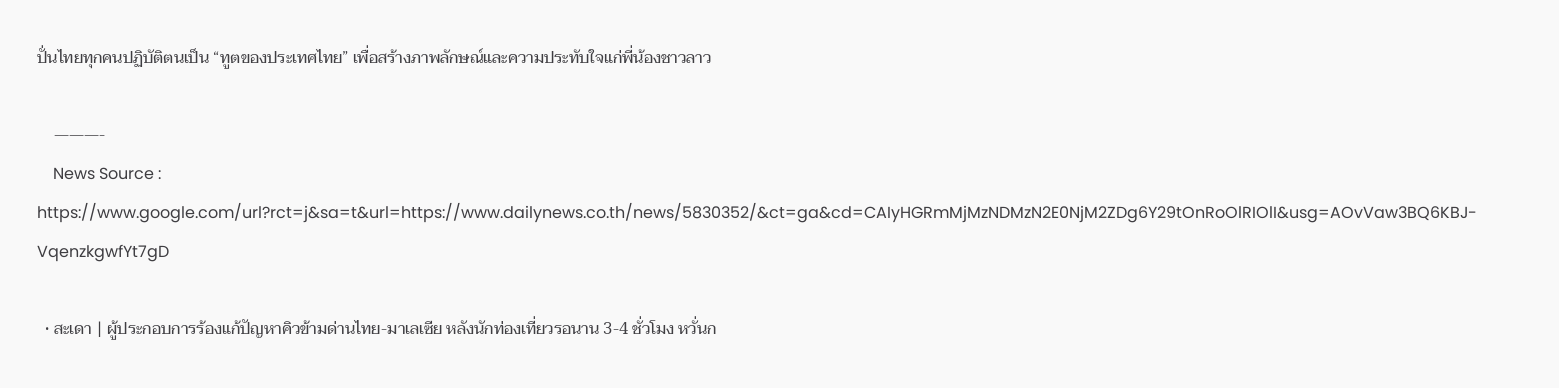ปั่นไทยทุกคนปฏิบัติตนเป็น “ทูตของประเทศไทย” เพื่อสร้างภาพลักษณ์และความประทับใจแก่พี่น้องชาวลาว

    ———-
    News Source : https://www.google.com/url?rct=j&sa=t&url=https://www.dailynews.co.th/news/5830352/&ct=ga&cd=CAIyHGRmMjMzNDMzN2E0NjM2ZDg6Y29tOnRoOlRIOlI&usg=AOvVaw3BQ6KBJ-VqenzkgwfYt7gD

  • สะเดา | ผู้ประกอบการร้องแก้ปัญหาคิวข้ามด่านไทย-มาเลเซีย หลังนักท่องเที่ยวรอนาน 3-4 ชั่วโมง หวั่นก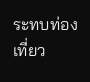ระทบท่องเที่ยว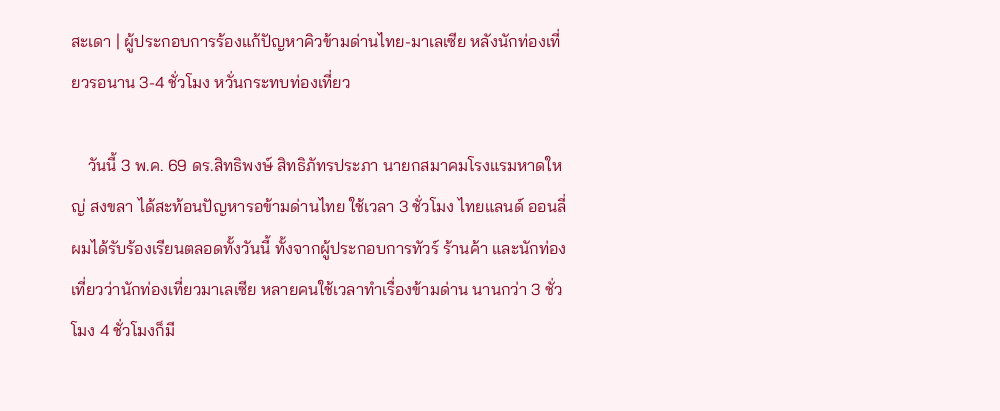สะเดา | ผู้ประกอบการร้องแก้ปัญหาคิวข้ามด่านไทย-มาเลเซีย หลังนักท่องเที่ยวรอนาน 3-4 ชั่วโมง หวั่นกระทบท่องเที่ยว

    วันนี้ 3 พ.ค. 69 ดร.สิทธิพงษ์ สิทธิภัทรประภา นายกสมาคมโรงแรมหาดใหญ่ สงขลา ได้สะท้อนปัญหารอข้ามด่านไทย ใช้เวลา 3 ชั่วโมง ไทยแลนด์ ออนลี่ผมได้รับร้องเรียนตลอดทั้งวันนี้ ทั้งจากผู้ประกอบการทัวร์ ร้านค้า และนักท่องเที่ยวว่านักท่องเที่ยวมาเลเซีย หลายคนใช้เวลาทำเรื่องข้ามด่าน นานกว่า 3 ชั่วโมง 4 ชั่วโมงก็มี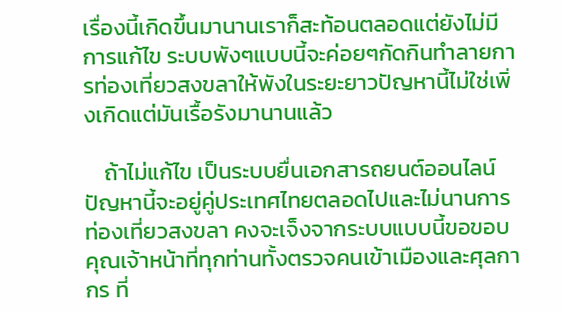เรื่องนี้เกิดขึ้นมานานเราก็สะท้อนตลอดแต่ยังไม่มีการแก้ไข ระบบพังๆแบบนี้จะค่อยๆกัดกินทำลายการท่องเที่ยวสงขลาให้พังในระยะยาวปัญหานี้ไม่ใช่เพิ่งเกิดแต่มันเรื้อรังมานานแล้ว

    ถ้าไม่แก้ไข เป็นระบบยื่นเอกสารถยนต์ออนไลน์ปัญหานี้จะอยู่คู่ประเทศไทยตลอดไปและไม่นานการท่องเที่ยวสงขลา คงจะเจ็งจากระบบแบบนี้ขอขอบคุณเจ้าหน้าที่ทุกท่านทั้งตรวจคนเข้าเมืองและศุลกากร ที่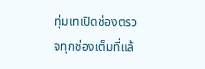ทุ่มเทเปิดช่องตรวจทุกช่องเต็มที่แล้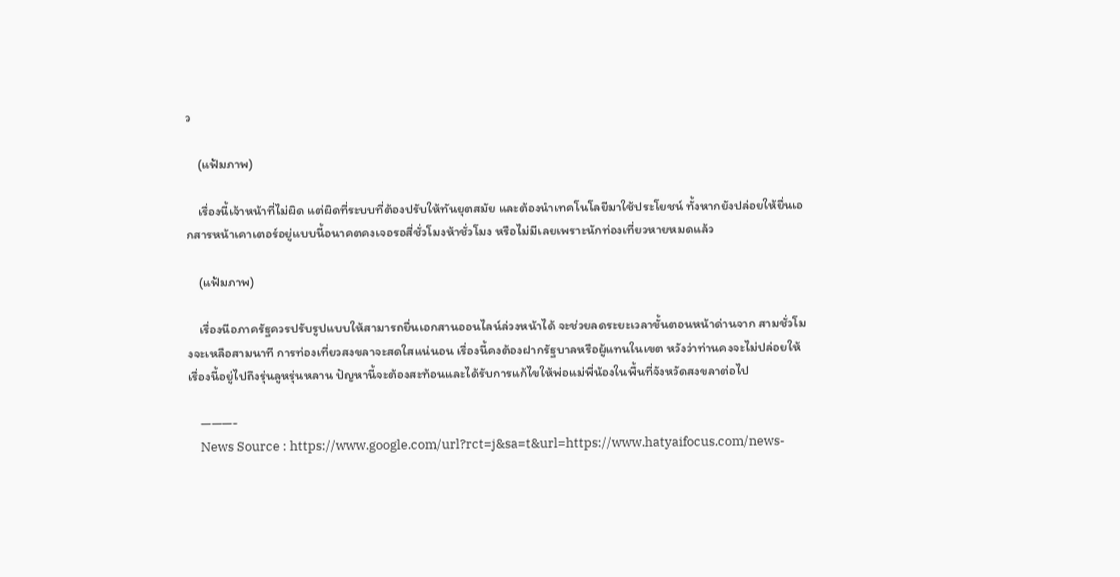ว

    (แฟ้มภาพ)

    เรื่องนี้เจ้าหน้าที่ไม่ผิด แต่ผิดที่ระบบที่ต้องปรับให้ทันยุตสมัย และต้องนำเทคโนโลยีมาใช้ประโยชน์ ทั้งหากยังปล่อยให้ยื่นเอกสารหน้าเคาเตอร์อยู่แบบนี้อนาคตคงเจอรอสี่ชั่วโมงห้าชั่วโมง หรือไม่มีเลยเพราะนักท่องเที่ยวหายหมดแล้ว

    (แฟ้มภาพ)

    เรื่องนีอภาครัฐควรปรับรูปแบบให้สามารถยื่นเอกสานออนไลน์ล่วงหน้าได้ จะช่วยลดระยะเวลาขั้นตอนหน้าด่านจาก สามชั่วโมงจะเหลือสามนาที การท่องเที่ยวสงขลาจะสดใสแน่นอน เรื่องนี้คงต้องฝากรัฐบาลหรือผู้แทนในเขต หวังว่าท่านคงจะไม่ปล่อยให้เรื่องนี้อยู่ไปถึงรุ่นลูหรุ่นหลาน ปัญหานี้จะต้องสะท้อนและได้รับการแก้ไขให้พ่อแม่พี่น้องในพื้นที่จังหวัดสงขลาต่อไป

    ———-
    News Source : https://www.google.com/url?rct=j&sa=t&url=https://www.hatyaifocus.com/news-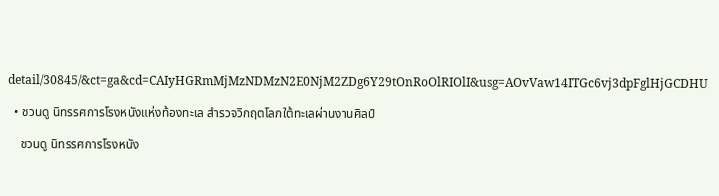detail/30845/&ct=ga&cd=CAIyHGRmMjMzNDMzN2E0NjM2ZDg6Y29tOnRoOlRIOlI&usg=AOvVaw14ITGc6vj3dpFglHjGCDHU

  • ชวนดู นิทรรศการโรงหนังแห่งท้องทะเล สำรวจวิกฤตโลกใต้ทะเลผ่านงานศิลป์

    ชวนดู นิทรรศการโรงหนัง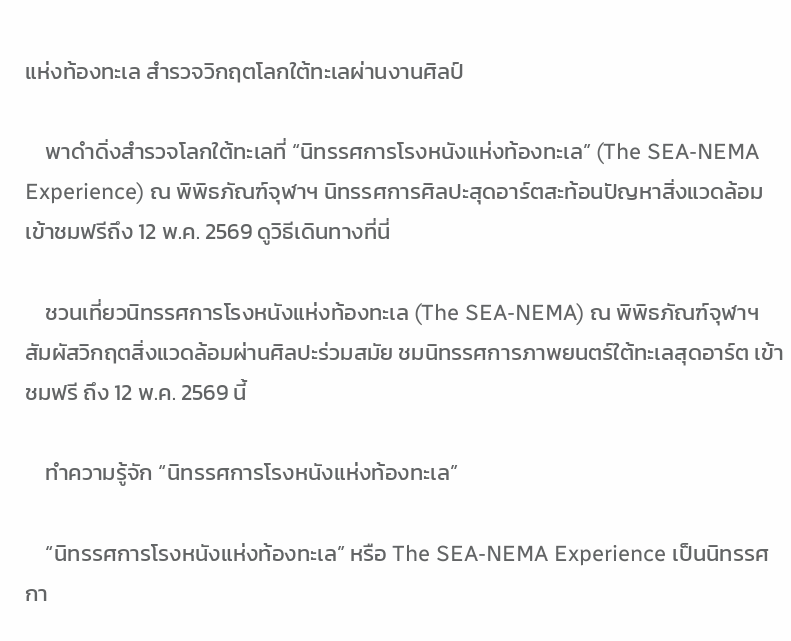แห่งท้องทะเล สำรวจวิกฤตโลกใต้ทะเลผ่านงานศิลป์

    พาดำดิ่งสำรวจโลกใต้ทะเลที่ “นิทรรศการโรงหนังแห่งท้องทะเล” (The SEA-NEMA Experience) ณ พิพิธภัณฑ์จุฬาฯ นิทรรศการศิลปะสุดอาร์ตสะท้อนปัญหาสิ่งแวดล้อม เข้าชมฟรีถึง 12 พ.ค. 2569 ดูวิธีเดินทางที่นี่

    ชวนเที่ยวนิทรรศการโรงหนังแห่งท้องทะเล (The SEA-NEMA) ณ พิพิธภัณฑ์จุฬาฯ สัมผัสวิกฤตสิ่งแวดล้อมผ่านศิลปะร่วมสมัย ชมนิทรรศการภาพยนตร์ใต้ทะเลสุดอาร์ต เข้าชมฟรี ถึง 12 พ.ค. 2569 นี้

    ทำความรู้จัก “นิทรรศการโรงหนังแห่งท้องทะเล”

    “นิทรรศการโรงหนังแห่งท้องทะเล” หรือ The SEA-NEMA Experience เป็นนิทรรศกา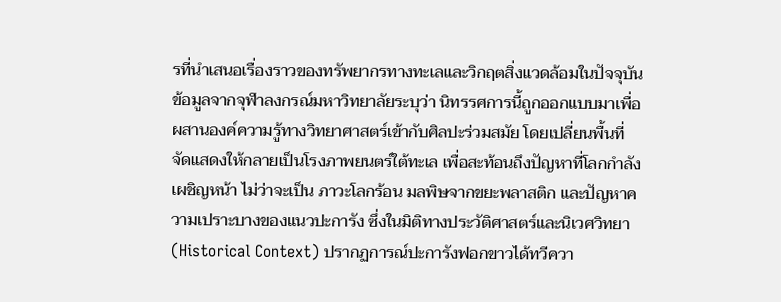รที่นำเสนอเรื่องราวของทรัพยากรทางทะเลและวิกฤตสิ่งแวดล้อมในปัจจุบัน ข้อมูลจากจุฬาลงกรณ์มหาวิทยาลัยระบุว่า นิทรรศการนี้ถูกออกแบบมาเพื่อผสานองค์ความรู้ทางวิทยาศาสตร์เข้ากับศิลปะร่วมสมัย โดยเปลี่ยนพื้นที่จัดแสดงให้กลายเป็นโรงภาพยนตร์ใต้ทะเล เพื่อสะท้อนถึงปัญหาที่โลกกำลังเผชิญหน้า ไม่ว่าจะเป็น ภาวะโลกร้อน มลพิษจากขยะพลาสติก และปัญหาความเปราะบางของแนวปะการัง ซึ่งในมิติทางประวัติศาสตร์และนิเวศวิทยา (Historical Context) ปรากฏการณ์ปะการังฟอกขาวได้ทวีควา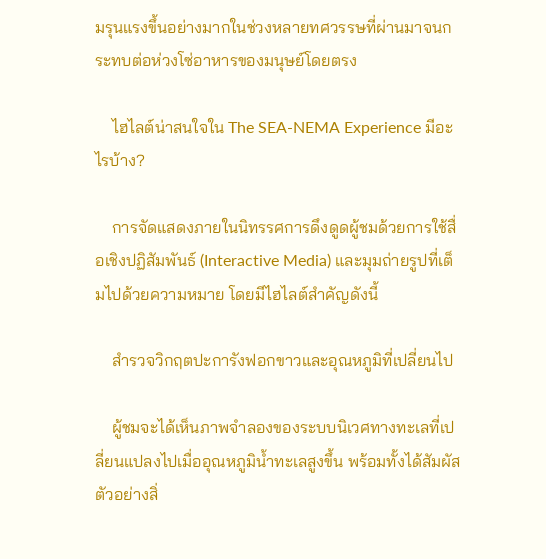มรุนแรงขึ้นอย่างมากในช่วงหลายทศวรรษที่ผ่านมาจนกระทบต่อห่วงโซ่อาหารของมนุษย์โดยตรง

    ไฮไลต์น่าสนใจใน The SEA-NEMA Experience มีอะไรบ้าง?

    การจัดแสดงภายในนิทรรศการดึงดูดผู้ชมด้วยการใช้สื่อเชิงปฏิสัมพันธ์ (Interactive Media) และมุมถ่ายรูปที่เต็มไปด้วยความหมาย โดยมีไฮไลต์สำคัญดังนี้

    สำรวจวิกฤตปะการังฟอกขาวและอุณหภูมิที่เปลี่ยนไป

    ผู้ชมจะได้เห็นภาพจำลองของระบบนิเวศทางทะเลที่เปลี่ยนแปลงไปเมื่ออุณหภูมิน้ำทะเลสูงขึ้น พร้อมทั้งได้สัมผัสตัวอย่างสิ่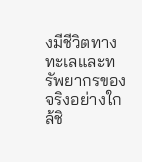งมีชีวิตทางทะเลและทรัพยากรของจริงอย่างใกล้ชิ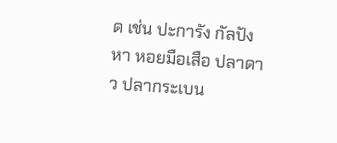ด เช่น ปะการัง กัลปังหา หอยมือเสือ ปลาดาว ปลากระเบน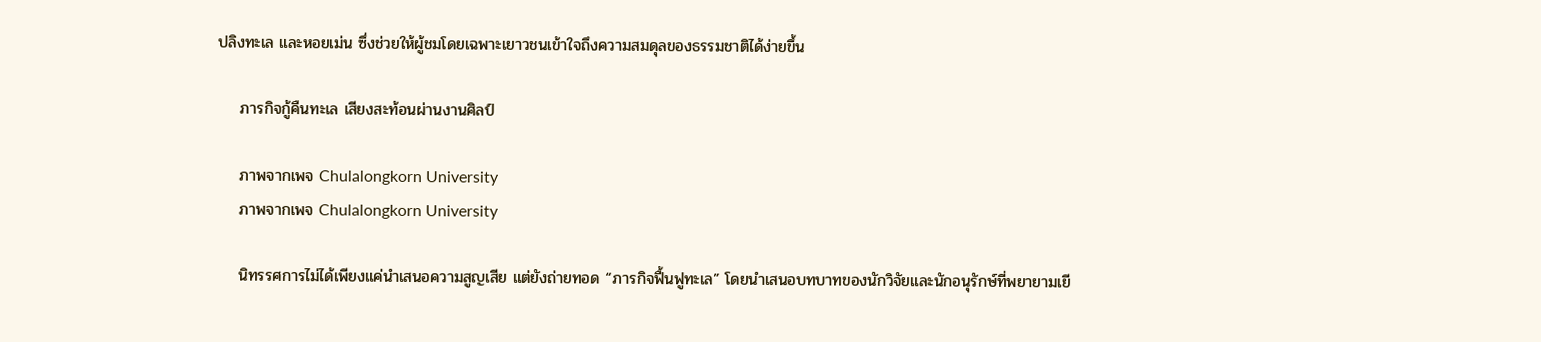ปลิงทะเล และหอยเม่น ซึ่งช่วยให้ผู้ชมโดยเฉพาะเยาวชนเข้าใจถึงความสมดุลของธรรมชาติได้ง่ายขึ้น

    ภารกิจกู้คืนทะเล เสียงสะท้อนผ่านงานศิลป์

    ภาพจากเพจ Chulalongkorn University
    ภาพจากเพจ Chulalongkorn University

    นิทรรศการไม่ได้เพียงแค่นำเสนอความสูญเสีย แต่ยังถ่ายทอด “ภารกิจฟื้นฟูทะเล” โดยนำเสนอบทบาทของนักวิจัยและนักอนุรักษ์ที่พยายามเยี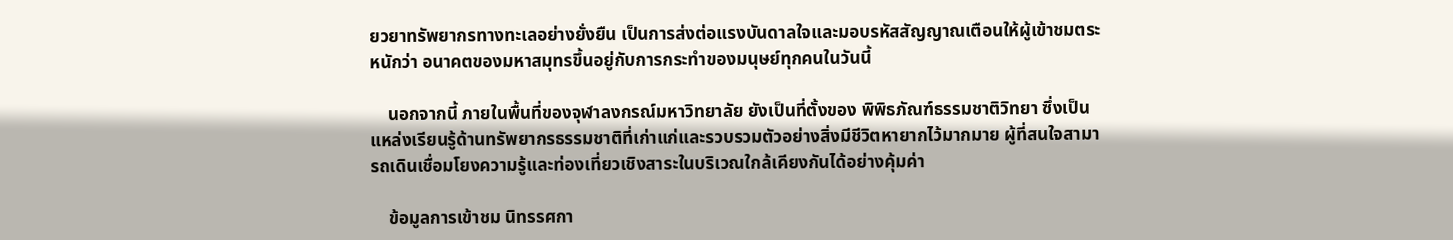ยวยาทรัพยากรทางทะเลอย่างยั่งยืน เป็นการส่งต่อแรงบันดาลใจและมอบรหัสสัญญาณเตือนให้ผู้เข้าชมตระหนักว่า อนาคตของมหาสมุทรขึ้นอยู่กับการกระทำของมนุษย์ทุกคนในวันนี้

    นอกจากนี้ ภายในพื้นที่ของจุฬาลงกรณ์มหาวิทยาลัย ยังเป็นที่ตั้งของ พิพิธภัณฑ์ธรรมชาติวิทยา ซึ่งเป็นแหล่งเรียนรู้ด้านทรัพยากรธรรมชาติที่เก่าแก่และรวบรวมตัวอย่างสิ่งมีชีวิตหายากไว้มากมาย ผู้ที่สนใจสามารถเดินเชื่อมโยงความรู้และท่องเที่ยวเชิงสาระในบริเวณใกล้เคียงกันได้อย่างคุ้มค่า

    ข้อมูลการเข้าชม นิทรรศกา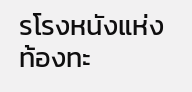รโรงหนังแห่งท้องทะ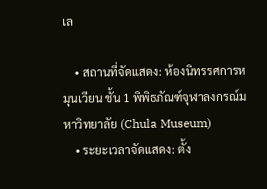เล

    • สถานที่จัดแสดง: ห้องนิทรรศการหมุนเวียน ชั้น 1 พิพิธภัณฑ์จุฬาลงกรณ์มหาวิทยาลัย (Chula Museum)
    • ระยะเวลาจัดแสดง: ตั้ง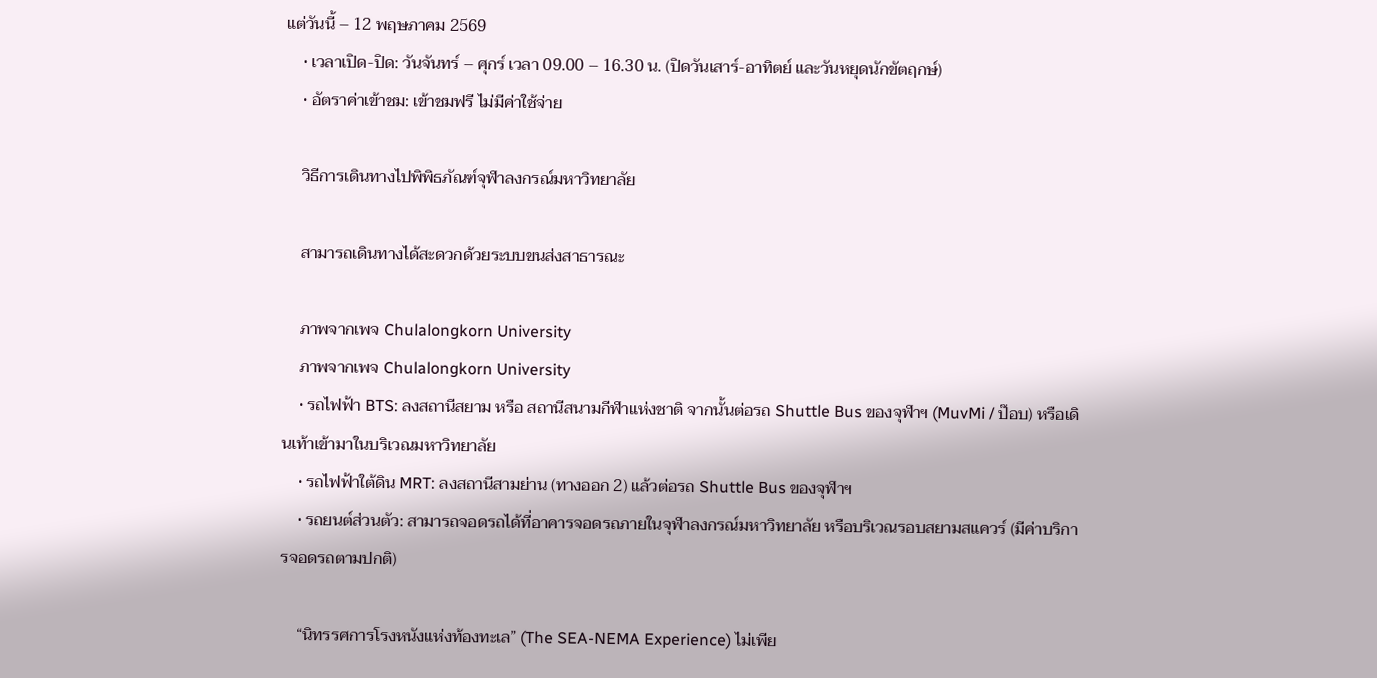แต่วันนี้ – 12 พฤษภาคม 2569
    • เวลาเปิด-ปิด: วันจันทร์ – ศุกร์ เวลา 09.00 – 16.30 น. (ปิดวันเสาร์-อาทิตย์ และวันหยุดนักขัตฤกษ์)
    • อัตราค่าเข้าชม: เข้าชมฟรี ไม่มีค่าใช้จ่าย

    วิธีการเดินทางไปพิพิธภัณฑ์จุฬาลงกรณ์มหาวิทยาลัย

    สามารถเดินทางได้สะดวกด้วยระบบขนส่งสาธารณะ

    ภาพจากเพจ Chulalongkorn University
    ภาพจากเพจ Chulalongkorn University
    • รถไฟฟ้า BTS: ลงสถานีสยาม หรือ สถานีสนามกีฬาแห่งชาติ จากนั้นต่อรถ Shuttle Bus ของจุฬาฯ (MuvMi / ป๊อบ) หรือเดินเท้าเข้ามาในบริเวณมหาวิทยาลัย
    • รถไฟฟ้าใต้ดิน MRT: ลงสถานีสามย่าน (ทางออก 2) แล้วต่อรถ Shuttle Bus ของจุฬาฯ
    • รถยนต์ส่วนตัว: สามารถจอดรถได้ที่อาคารจอดรถภายในจุฬาลงกรณ์มหาวิทยาลัย หรือบริเวณรอบสยามสแควร์ (มีค่าบริการจอดรถตามปกติ)

    “นิทรรศการโรงหนังแห่งท้องทะเล” (The SEA-NEMA Experience) ไม่เพีย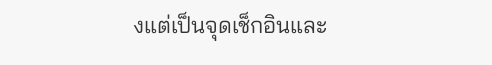งแต่เป็นจุดเช็กอินและ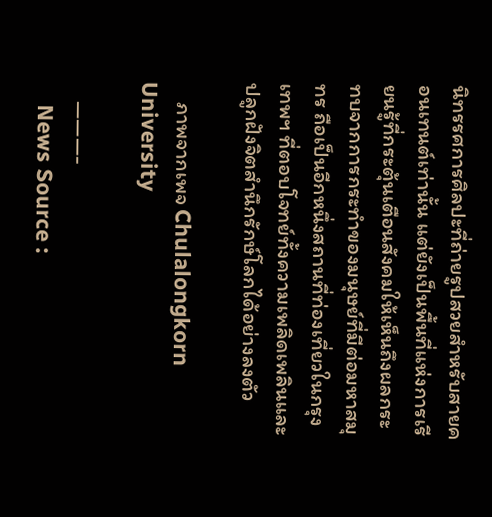นิทรรศการศิลปะที่ถ่ายรูปสวยสำหรับสายคอนเทนต์เท่านั้น แต่ยังเป็นพื้นที่แห่งการเรียนรู้ที่กระตุ้นเตือนสังคมให้เห็นถึงผลกระทบจากการกระทำของมนุษย์ที่มีต่อมหาสมุทร ถือเป็นอีกหนึ่งสถานที่ท่องเที่ยวในกรุงเทพฯ ที่ตอบโจทย์ทั้งความเพลิดเพลินและปลูกฝังจิตสำนึกรักษ์โลกได้อย่างลงตัว

    ภาพจากเพจ Chulalongkorn University

    ———-
    News Source :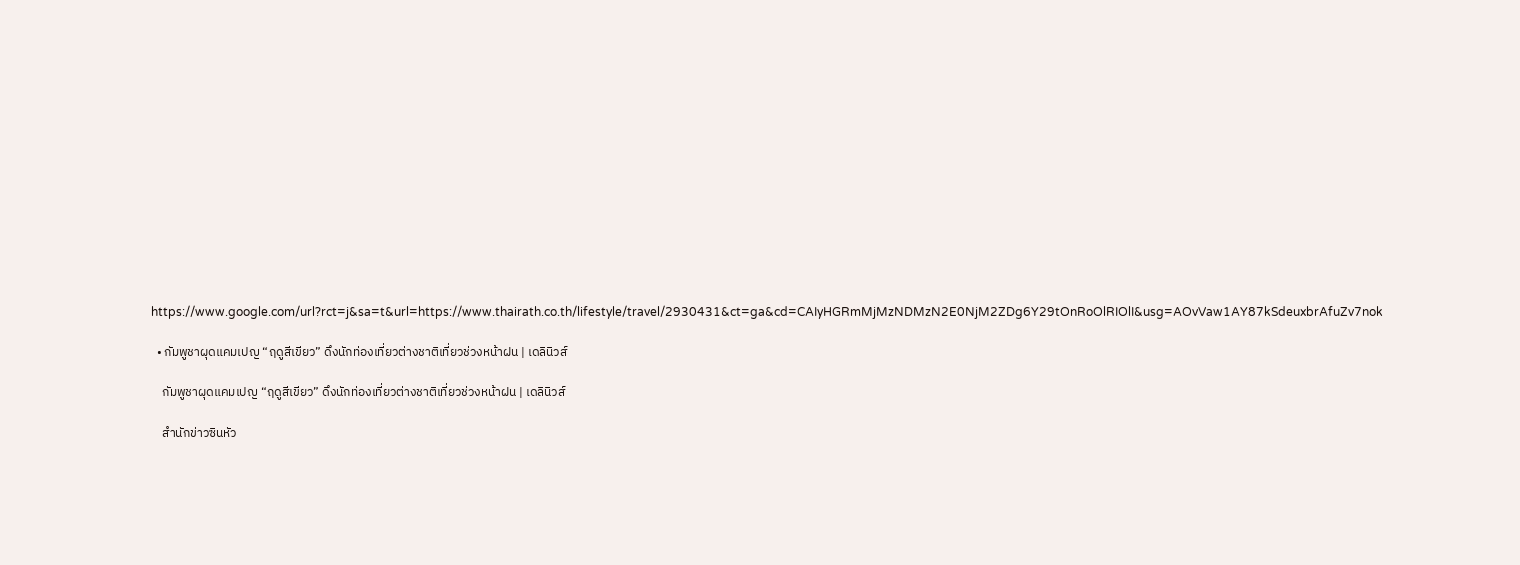https://www.google.com/url?rct=j&sa=t&url=https://www.thairath.co.th/lifestyle/travel/2930431&ct=ga&cd=CAIyHGRmMjMzNDMzN2E0NjM2ZDg6Y29tOnRoOlRIOlI&usg=AOvVaw1AY87kSdeuxbrAfuZv7nok

  • กัมพูชาผุดแคมเปญ “ฤดูสีเขียว” ดึงนักท่องเที่ยวต่างชาติเที่ยวช่วงหน้าฝน | เดลินิวส์

    กัมพูชาผุดแคมเปญ “ฤดูสีเขียว” ดึงนักท่องเที่ยวต่างชาติเที่ยวช่วงหน้าฝน | เดลินิวส์

    สำนักข่าวซินหัว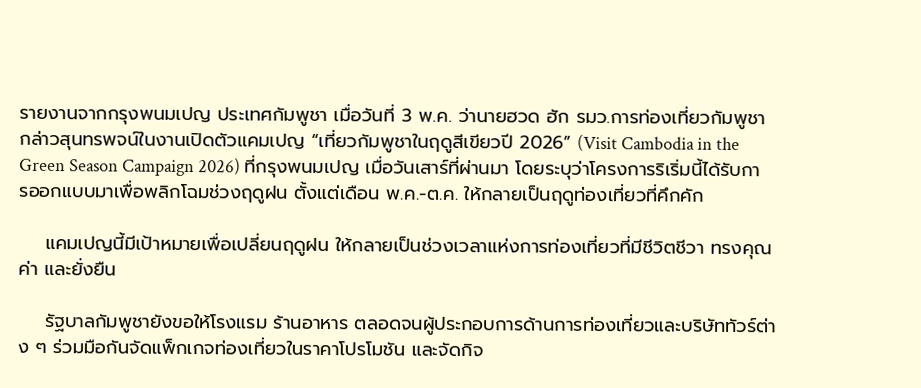รายงานจากกรุงพนมเปญ ประเทศกัมพูชา เมื่อวันที่ 3 พ.ค. ว่านายฮวด ฮัก รมว.การท่องเที่ยวกัมพูชา กล่าวสุนทรพจน์ในงานเปิดตัวแคมเปญ “เที่ยวกัมพูชาในฤดูสีเขียวปี 2026” (Visit Cambodia in the Green Season Campaign 2026) ที่กรุงพนมเปญ เมื่อวันเสาร์ที่ผ่านมา โดยระบุว่าโครงการริเริ่มนี้ได้รับการออกแบบมาเพื่อพลิกโฉมช่วงฤดูฝน ตั้งแต่เดือน พ.ค.-ต.ค. ให้กลายเป็นฤดูท่องเที่ยวที่คึกคัก

    แคมเปญนี้มีเป้าหมายเพื่อเปลี่ยนฤดูฝน ให้กลายเป็นช่วงเวลาแห่งการท่องเที่ยวที่มีชีวิตชีวา ทรงคุณค่า และยั่งยืน

    รัฐบาลกัมพูชายังขอให้โรงแรม ร้านอาหาร ตลอดจนผู้ประกอบการด้านการท่องเที่ยวและบริษัททัวร์ต่าง ๆ ร่วมมือกันจัดแพ็กเกจท่องเที่ยวในราคาโปรโมชัน และจัดกิจ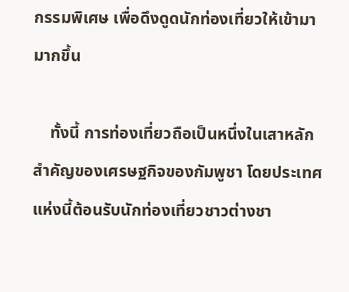กรรมพิเศษ เพื่อดึงดูดนักท่องเที่ยวให้เข้ามามากขึ้น

    ทั้งนี้ การท่องเที่ยวถือเป็นหนึ่งในเสาหลักสำคัญของเศรษฐกิจของกัมพูชา โดยประเทศแห่งนี้ต้อนรับนักท่องเที่ยวชาวต่างชา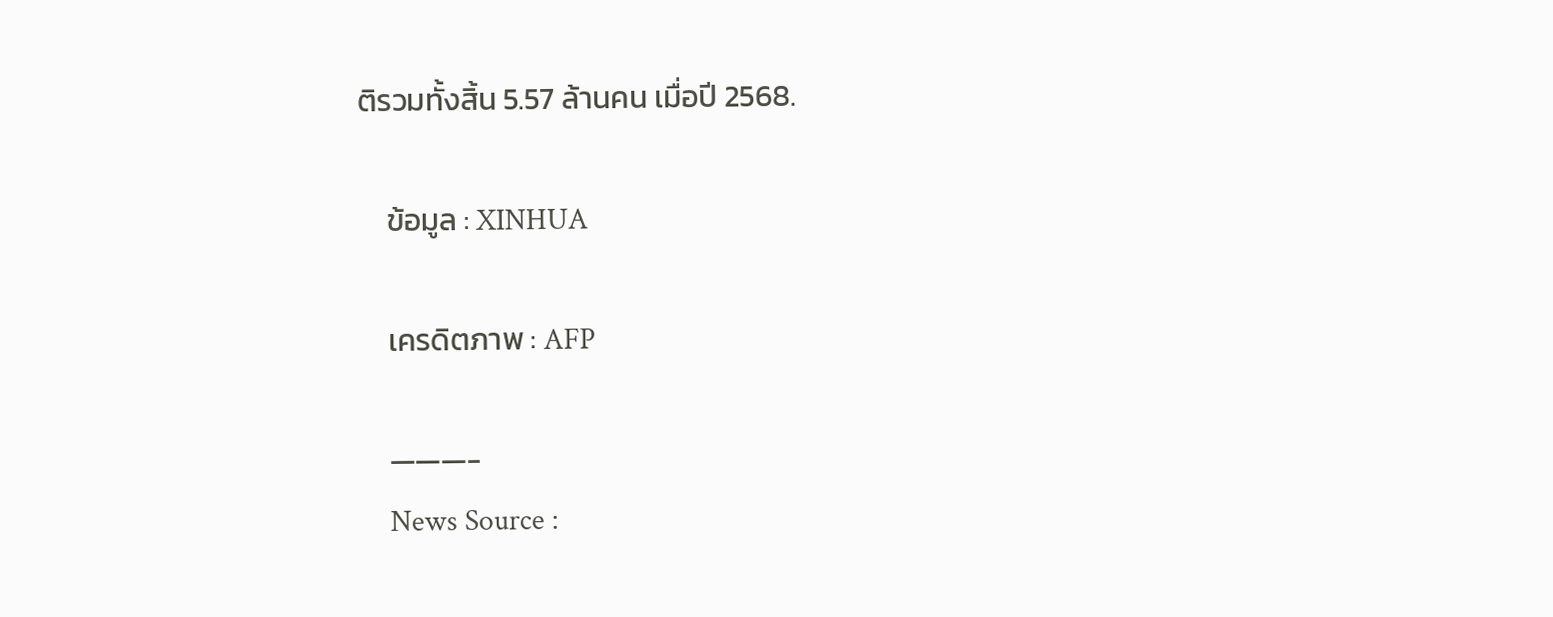ติรวมทั้งสิ้น 5.57 ล้านคน เมื่อปี 2568.

    ข้อมูล : XINHUA

    เครดิตภาพ : AFP

    ———-
    News Source :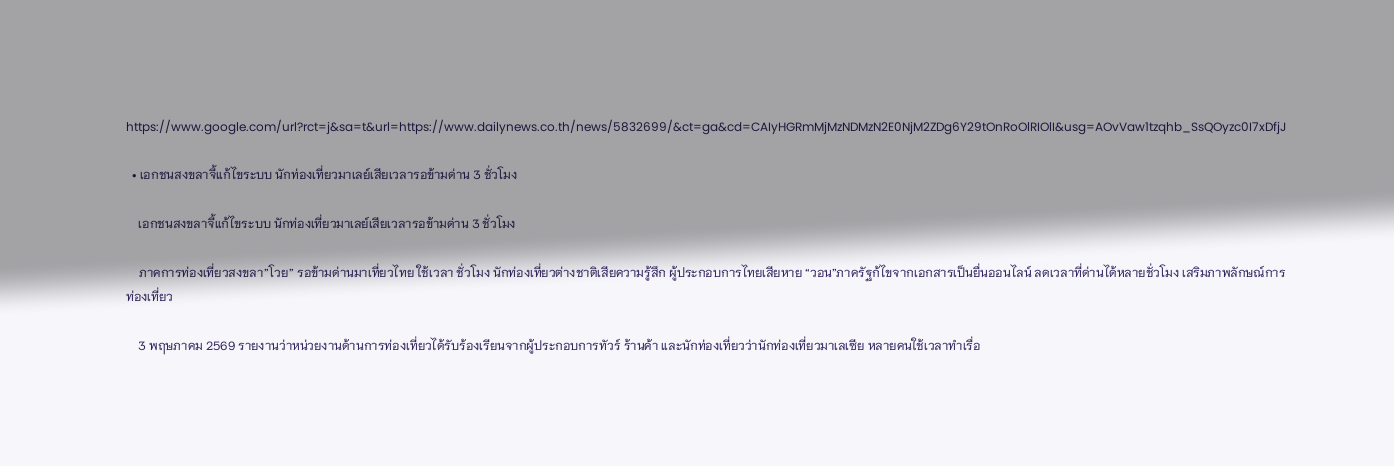https://www.google.com/url?rct=j&sa=t&url=https://www.dailynews.co.th/news/5832699/&ct=ga&cd=CAIyHGRmMjMzNDMzN2E0NjM2ZDg6Y29tOnRoOlRIOlI&usg=AOvVaw1tzqhb_SsQOyzc0I7xDfjJ

  • เอกชนสงขลาจี้แก้ไขระบบ นักท่องเที่ยวมาเลย์เสียเวลารอข้ามด่าน 3 ชั่วโมง

    เอกชนสงขลาจี้แก้ไขระบบ นักท่องเที่ยวมาเลย์เสียเวลารอข้ามด่าน 3 ชั่วโมง

    ภาคการท่องเที่ยวสงขลา”โวย” รอข้ามด่านมาเที่ยวไทย ใช้เวลา ชั่วโมง นักท่องเที่ยวต่างชาติเสียความรู้สึก ผู้ประกอบการไทยเสียหาย “วอน”ภาครัฐก้ไขจากเอกสารเป็นยื่นออนไลน์ ลดเวลาที่ด่านได้หลายชั่วโมง เสริมภาพลักษณ์การท่องเที่ยว

    3 พฤษภาคม 2569 รายงานว่าหน่วยงานด้านการท่องเที่ยวได้รับร้องเรียนจากผู้ประกอบการทัวร์ ร้านค้า และนักท่องเที่ยวว่านักท่องเที่ยวมาเลเซีย หลายคนใช้เวลาทำเรื่อ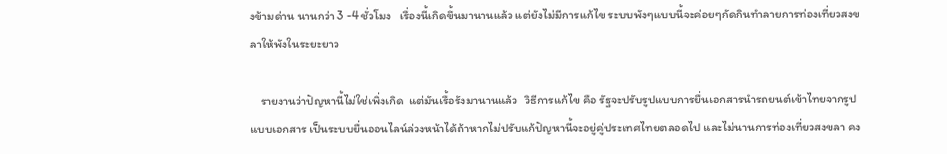งข้ามด่าน นานกว่า 3 -4 ชั่วโมง   เรื่องนี้เกิดขึ้นมานานแล้ว แต่ยังไม่มีการแก้ไข ระบบพังๆแบบนี้จะค่อยๆกัดกินทำลายการท่องเที่ยวสงขลาให้พังในระยะยาว

    รายงานว่าปัญหานี้ไม่ใช่เพิ่งเกิด  แต่มันเรื้อรังมานานแล้ว   วิธีการแก้ไข คือ รัฐจะปรับรูปแบบการยื่นเอกสารนำรถยนต์เข้าไทยจากรูปแบบเอกสาร เป็นระบบยื่นออนไลน์ล่วงหน้าได้ถ้าหากไม่ปรับแก้ปัญหานี้จะอยู่คู่ประเทศไทยตลอดไป และไม่นานการท่องเที่ยวสงขลา คง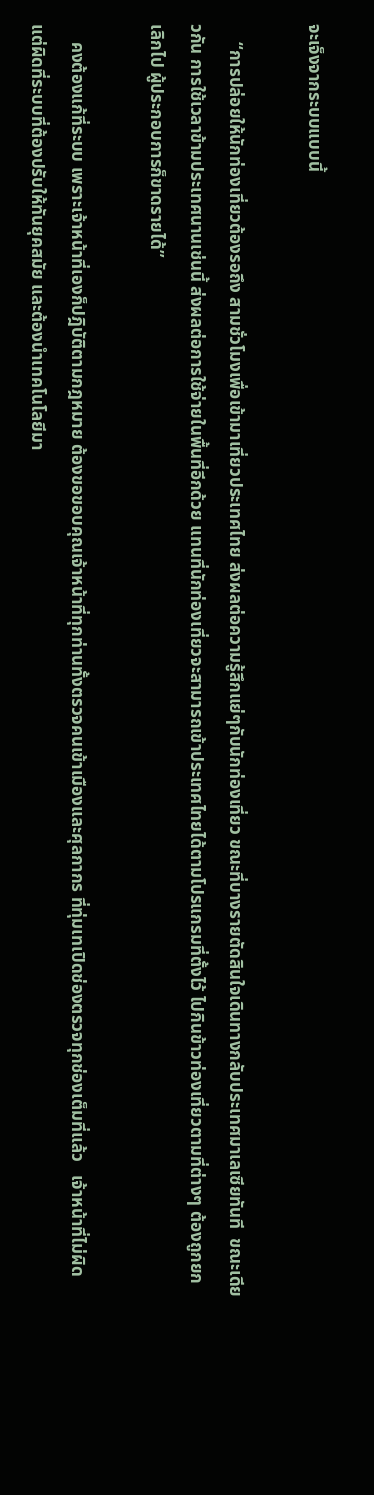จะเจ็งจากระบบแบบนี้

    “การปล่อยให้นักท่องเที่ยวต้องรอถึง สามชั่วโมงเพื่อเข้ามาเที่ยวประเทศไทย ส่งผลต่อความรู้สึกแย่ๆกับนักท่องเที่ยว ขณะที่บางรายตัดสินใจเดินทางกลับประเทศมาเลเซียทันที  ขณะเดียวกัน การใช้เวลาข้ามประเทศนานเช่นนี้ ส่งผลต่อการใช้จ่ายในพื้นที่อีกด้วย แทนที่นักท่องเที่ยวจะสามารถเข้าประเทศไทยได้ตามโปรแกรมที่ตั้งไว้ ไปกินข้าวท่องเที่ยวตามที่ต่างๆ ต้องถูกยกเลิกไป ผู้ประกอบการก็ขาดรายได้”

    คงต้องแก้ที่ระบบ เพราะเจ้าหน้าที่เองก็ปฎิบัติตามกฎหมาย ต้องขอขอบคุณเจ้าหน้าที่ทุกท่านทั้งตรวจคนเข้าเมืองและศุลกากร ที่ทุ่มเทเปิดช่องตรวจทุกช่องเต็มที่แล้ว   เจ้าหน้าที่ไม่ผิด แต่ผิดที่ระบบที่ต้องปรับให้ทันยุคสมัย และต้องนำเทคโนโลยีมา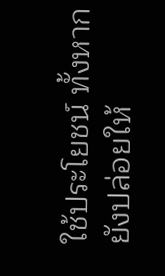ใช้ประโยชน์ ทั้งหากยังปล่อยให้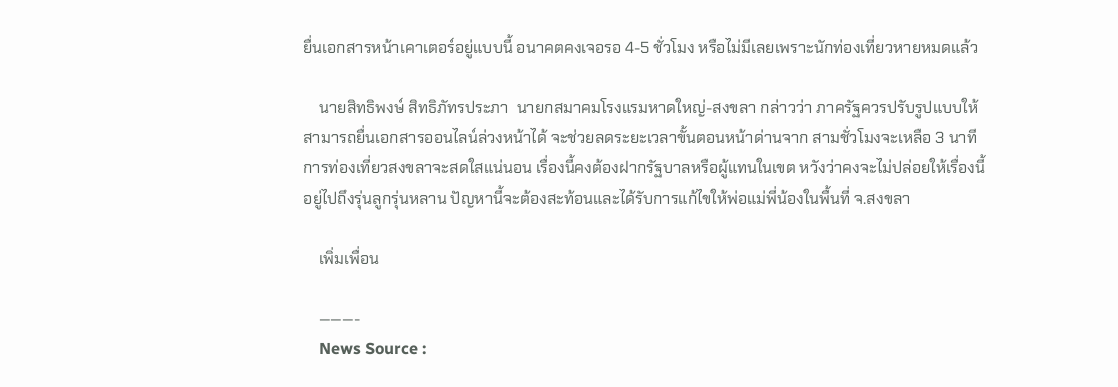ยื่นเอกสารหน้าเคาเตอร์อยู่แบบนี้ อนาคตคงเจอรอ 4-5 ชั่วโมง หรือไม่มีเลยเพราะนักท่องเที่ยวหายหมดแล้ว

    นายสิทธิพงษ์ สิทธิภัทรประภา  นายกสมาคมโรงแรมหาดใหญ่-สงขลา กล่าวว่า ภาครัฐควรปรับรูปแบบให้สามารถยื่นเอกสารออนไลน์ล่วงหน้าได้ จะช่วยลดระยะเวลาขั้นตอนหน้าด่านจาก สามชั่วโมงจะเหลือ 3 นาทีการท่องเที่ยวสงขลาจะสดใสแน่นอน เรื่องนี้คงต้องฝากรัฐบาลหรือผู้แทนในเขต หวังว่าคงจะไม่ปล่อยให้เรื่องนี้อยู่ไปถึงรุ่นลูกรุ่นหลาน ปัญหานี้จะต้องสะท้อนและได้รับการแก้ไขให้พ่อแม่พี่น้องในพื้นที่ จ.สงขลา

    เพิ่มเพื่อน

    ———-
    News Source :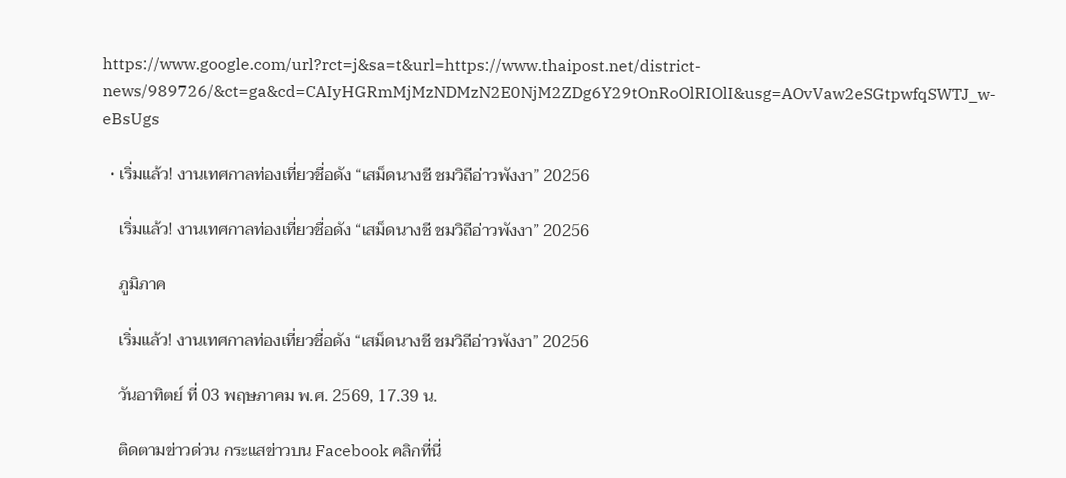https://www.google.com/url?rct=j&sa=t&url=https://www.thaipost.net/district-news/989726/&ct=ga&cd=CAIyHGRmMjMzNDMzN2E0NjM2ZDg6Y29tOnRoOlRIOlI&usg=AOvVaw2eSGtpwfqSWTJ_w-eBsUgs

  • เริ่มแล้ว! งานเทศกาลท่องเที่ยวชื่อดัง “เสม็ดนางชี ชมวิถีอ่าวพังงา” 20256

    เริ่มแล้ว! งานเทศกาลท่องเที่ยวชื่อดัง “เสม็ดนางชี ชมวิถีอ่าวพังงา” 20256

    ภูมิภาค

    เริ่มแล้ว! งานเทศกาลท่องเที่ยวชื่อดัง “เสม็ดนางชี ชมวิถีอ่าวพังงา” 20256

    วันอาทิตย์ ที่ 03 พฤษภาคม พ.ศ. 2569, 17.39 น.

    ติดตามข่าวด่วน กระแสข่าวบน Facebook คลิกที่นี่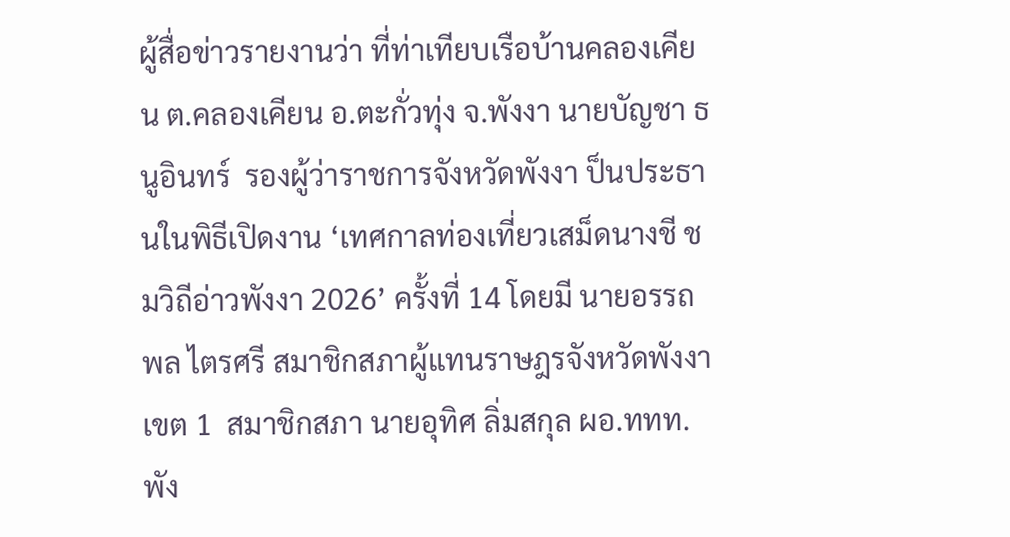ผู้สื่อข่าวรายงานว่า ที่ท่าเทียบเรือบ้านคลองเคียน ต.คลองเคียน อ.ตะกั่วทุ่ง จ.พังงา นายบัญชา ธนูอินทร์  รองผู้ว่าราชการจังหวัดพังงา ป็นประธานในพิธีเปิดงาน ‘เทศกาลท่องเที่ยวเสม็ดนางชี ชมวิถีอ่าวพังงา 2026’ ครั้งที่ 14 โดยมี นายอรรถพล ไตรศรี สมาชิกสภาผู้แทนราษฎรจังหวัดพังงา เขต 1  สมาชิกสภา นายอุทิศ ลิ่มสกุล ผอ.ททท.พัง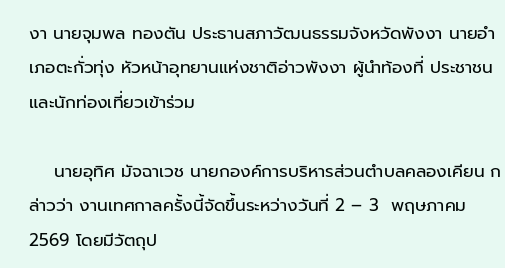งา นายจุมพล ทองตัน ประธานสภาวัฒนธรรมจังหวัดพังงา นายอำเภอตะกั่วทุ่ง หัวหน้าอุทยานแห่งชาติอ่าวพังงา ผู้นำท้องที่ ประชาชนและนักท่องเที่ยวเข้าร่วม

    นายอุทิศ มัจฉาเวช นายกองค์การบริหารส่วนตำบลคลองเคียน กล่าวว่า งานเทศกาลครั้งนี้จัดขึ้นระหว่างวันที่ 2 – 3  พฤษภาคม 2569 โดยมีวัตถุป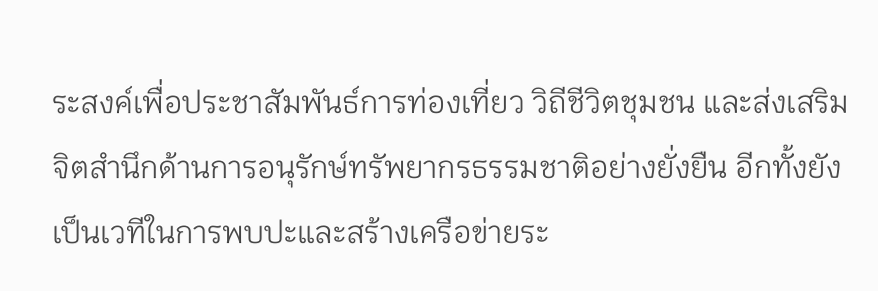ระสงค์เพื่อประชาสัมพันธ์การท่องเที่ยว วิถีชีวิตชุมชน และส่งเสริมจิตสำนึกด้านการอนุรักษ์ทรัพยากรธรรมชาติอย่างยั่งยืน อีกทั้งยังเป็นเวทีในการพบปะและสร้างเครือข่ายระ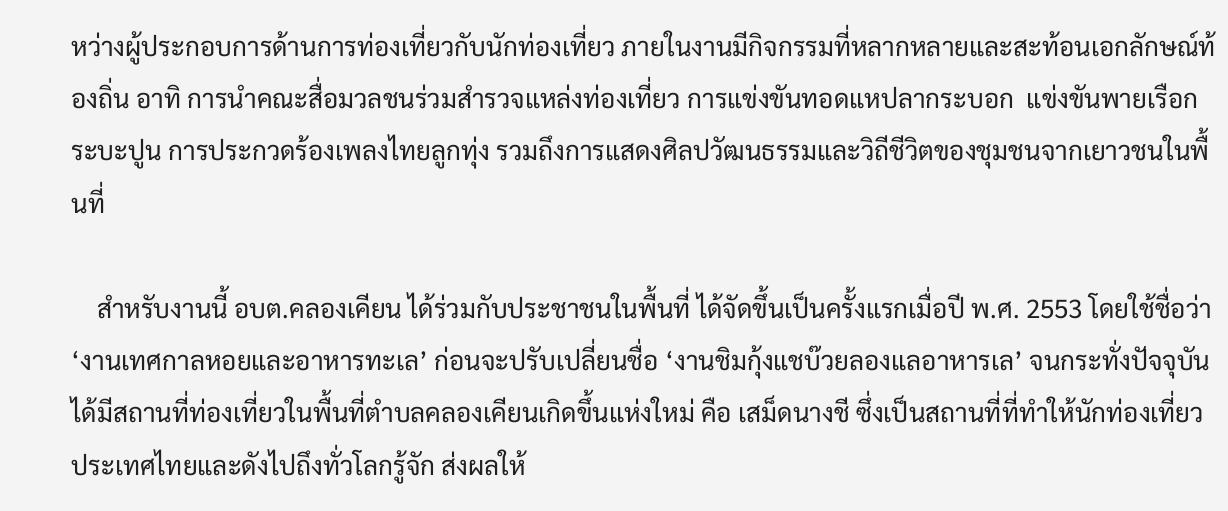หว่างผู้ประกอบการด้านการท่องเที่ยวกับนักท่องเที่ยว ภายในงานมีกิจกรรมที่หลากหลายและสะท้อนเอกลักษณ์ท้องถิ่น อาทิ การนำคณะสื่อมวลชนร่วมสำรวจแหล่งท่องเที่ยว การแข่งขันทอดแหปลากระบอก  แข่งขันพายเรือกระบะปูน การประกวดร้องเพลงไทยลูกทุ่ง รวมถึงการแสดงศิลปวัฒนธรรมและวิถีชีวิตของชุมชนจากเยาวชนในพื้นที่

    สำหรับงานนี้ อบต.คลองเคียน ได้ร่วมกับประชาชนในพื้นที่ ได้จัดขึ้นเป็นครั้งแรกเมื่อปี พ.ศ. 2553 โดยใช้ชื่อว่า ‘งานเทศกาลหอยและอาหารทะเล’ ก่อนจะปรับเปลี่ยนชื่อ ‘งานชิมกุ้งแชบ๊วยลองแลอาหารเล’ จนกระทั่งปัจจุบันได้มีสถานที่ท่องเที่ยวในพื้นที่ตำบลคลองเคียนเกิดขึ้นแห่งใหม่ คือ เสม็ดนางชี ซึ่งเป็นสถานที่ที่ทำให้นักท่องเที่ยวประเทศไทยและดังไปถึงทั่วโลกรู้จัก ส่งผลให้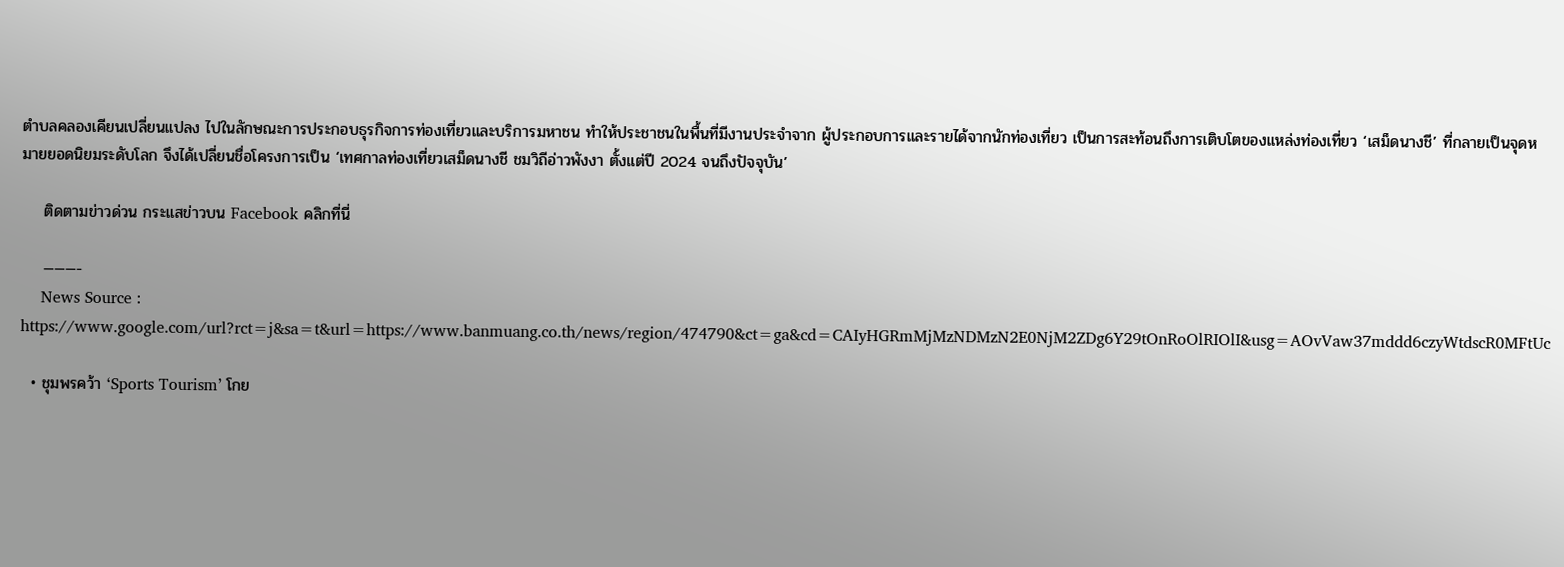ตำบลคลองเคียนเปลี่ยนแปลง ไปในลักษณะการประกอบธุรกิจการท่องเที่ยวและบริการมหาชน ทำให้ประชาชนในพื้นที่มีงานประจำจาก ผู้ประกอบการและรายได้จากนักท่องเที่ยว เป็นการสะท้อนถึงการเติบโตของแหล่งท่องเที่ยว ‘เสม็ดนางชี’ ที่กลายเป็นจุดหมายยอดนิยมระดับโลก จึงได้เปลี่ยนชื่อโครงการเป็น ‘เทศกาลท่องเที่ยวเสม็ดนางชี ชมวิถีอ่าวพังงา ตั้งแต่ปี 2024 จนถึงปัจจุบัน’

    ติดตามข่าวด่วน กระแสข่าวบน Facebook คลิกที่นี่

    ———-
    News Source : https://www.google.com/url?rct=j&sa=t&url=https://www.banmuang.co.th/news/region/474790&ct=ga&cd=CAIyHGRmMjMzNDMzN2E0NjM2ZDg6Y29tOnRoOlRIOlI&usg=AOvVaw37mddd6czyWtdscR0MFtUc

  • ชุมพรคว้า ‘Sports Tourism’ โกย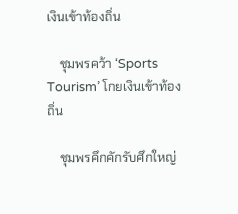เงินเข้าท้องถิ่น

    ชุมพรคว้า ‘Sports Tourism’ โกยเงินเข้าท้องถิ่น

    ชุมพรคึกคักรับศึกใหญ่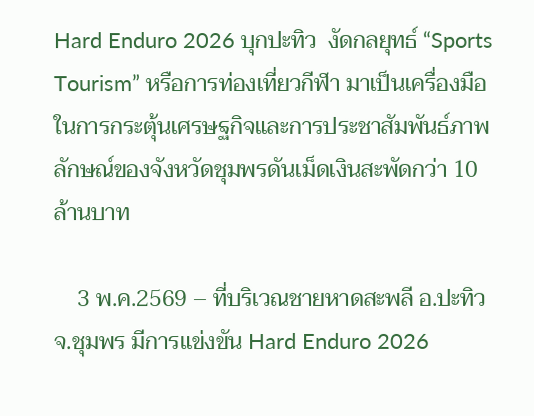Hard Enduro 2026 บุกปะทิว  งัดกลยุทธ์ “Sports Tourism” หรือการท่องเที่ยวกีฬา มาเป็นเครื่องมือในการกระตุ้นเศรษฐกิจและการประชาสัมพันธ์ภาพลักษณ์ของจังหวัดชุมพรดันเม็ดเงินสะพัดกว่า 10 ล้านบาท

    3 พ.ค.2569 – ที่บริเวณชายหาดสะพลี อ.ปะทิว จ.ชุมพร มีการแข่งขัน Hard Enduro 2026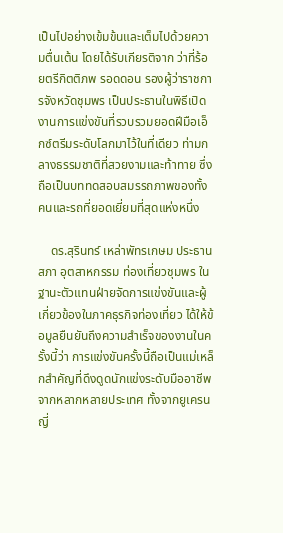เป็นไปอย่างเข้มข้นและเต็มไปด้วยความตื่นเต้น โดยได้รับเกียรติจาก ว่าที่ร้อยตรีกิตติภพ รอดดอน รองผู้ว่าราชการจังหวัดชุมพร เป็นประธานในพิธีเปิดงานการแข่งขันที่รวบรวมยอดฝีมือเอ็กซ์ตรีมระดับโลกมาไว้ในที่เดียว ท่ามกลางธรรมชาติที่สวยงามและท้าทาย ซึ่งถือเป็นบททดสอบสมรรถภาพของทั้งคนและรถที่ยอดเยี่ยมที่สุดแห่งหนึ่ง

    ดร.สุรินทร์ เหล่าพัทรเกษม ประธาน สภา อุตสาหกรรม ท่องเที่ยวชุมพร ในฐานะตัวแทนฝ่ายจัดการแข่งขันและผู้เกี่ยวข้องในภาคธุรกิจท่องเที่ยว ได้ให้ข้อมูลยืนยันถึงความสำเร็จของงานในครั้งนี้ว่า การแข่งขันครั้งนี้ถือเป็นแม่เหล็กสำคัญที่ดึงดูดนักแข่งระดับมืออาชีพจากหลากหลายประเทศ ทั้งจากยูเครน ญี่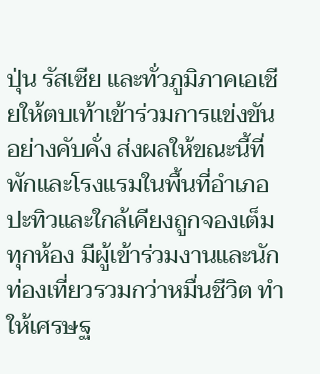ปุ่น รัสเซีย และทั่วภูมิภาคเอเชียให้ตบเท้าเข้าร่วมการแข่งขันอย่างคับคั่ง ส่งผลให้ขณะนี้ที่พักและโรงแรมในพื้นที่อำเภอปะทิวและใกล้เคียงถูกจองเต็มทุกห้อง มีผู้เข้าร่วมงานและนักท่องเที่ยวรวมกว่าหมื่นชีวิต ทำให้เศรษฐ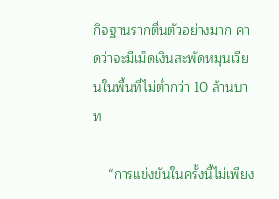กิจฐานรากตื่นตัวอย่างมาก คาดว่าจะมีเม็ดเงินสะพัดหมุนเวียนในพื้นที่ไม่ต่ำกว่า 10 ล้านบาท

    “การแข่งขันในครั้งนี้ไม่เพียง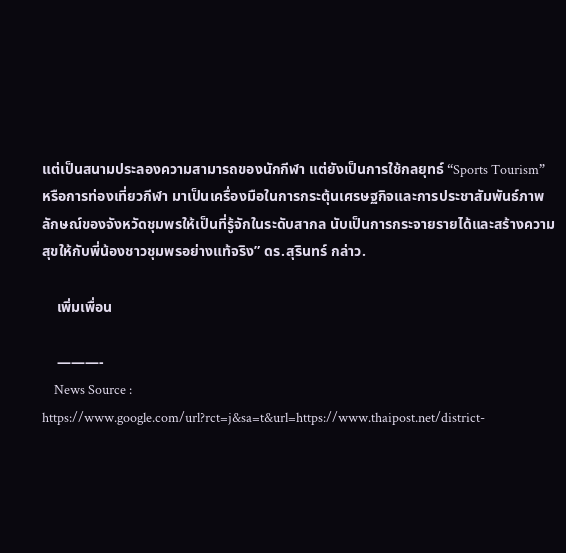แต่เป็นสนามประลองความสามารถของนักกีฬา แต่ยังเป็นการใช้กลยุทธ์ “Sports Tourism” หรือการท่องเที่ยวกีฬา มาเป็นเครื่องมือในการกระตุ้นเศรษฐกิจและการประชาสัมพันธ์ภาพลักษณ์ของจังหวัดชุมพรให้เป็นที่รู้จักในระดับสากล นับเป็นการกระจายรายได้และสร้างความสุขให้กับพี่น้องชาวชุมพรอย่างแท้จริง” ดร.สุรินทร์ กล่าว.

    เพิ่มเพื่อน

    ———-
    News Source : https://www.google.com/url?rct=j&sa=t&url=https://www.thaipost.net/district-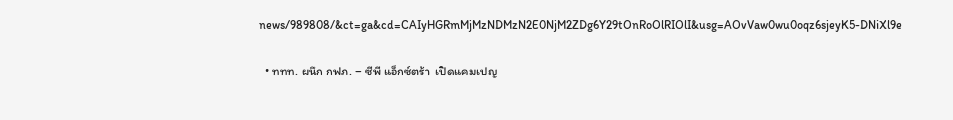news/989808/&ct=ga&cd=CAIyHGRmMjMzNDMzN2E0NjM2ZDg6Y29tOnRoOlRIOlI&usg=AOvVaw0wu0oqz6sjeyK5-DNiXl9e

  • ททท. ผนึก กฟภ. – ซีพี แอ็กซ์ตร้า  เปิดแคมเปญ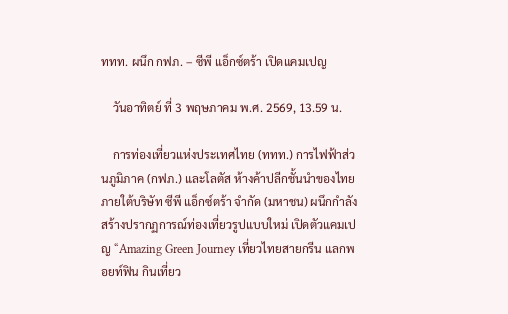ททท. ผนึก กฟภ. – ซีพี แอ็กซ์ตร้า เปิดแคมเปญ

    วันอาทิตย์ ที่ 3 พฤษภาคม พ.ศ. 2569, 13.59 น.

    การท่องเที่ยวแห่งประเทศไทย (ททท.) การไฟฟ้าส่วนภูมิภาค (กฟภ.) และโลตัส ห้างค้าปลีกชั้นนำของไทย ภายใต้บริษัท ซีพี แอ็กซ์ตร้า จำกัด (มหาชน) ผนึกกำลังสร้างปรากฏการณ์ท่องเที่ยวรูปแบบใหม่ เปิดตัวแคมเปญ “Amazing Green Journey เที่ยวไทยสายกรีน แลกพอยท์ฟิน กินเที่ยว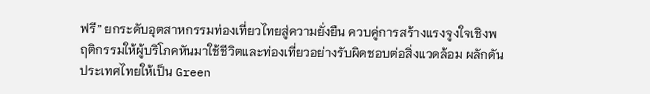ฟรี” ยกระดับอุตสาหกรรมท่องเที่ยวไทยสู่ความยั่งยืน ควบคู่การสร้างแรงจูงใจเชิงพฤติกรรมให้ผู้บริโภคหันมาใช้ชีวิตและท่องเที่ยวอย่างรับผิดชอบต่อสิ่งแวดล้อม ผลักดันประเทศไทยให้เป็น Green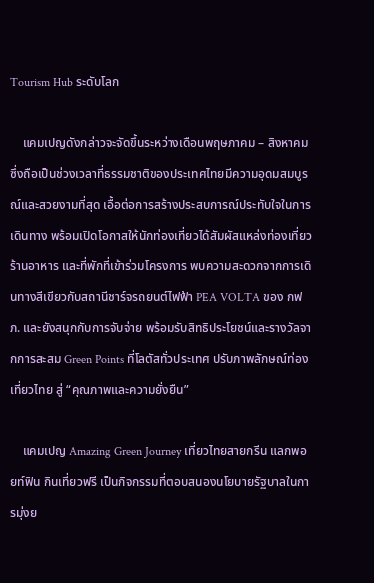Tourism Hub ระดับโลก

    แคมเปญดังกล่าวจะจัดขึ้นระหว่างเดือนพฤษภาคม – สิงหาคม ซึ่งถือเป็นช่วงเวลาที่ธรรมชาติของประเทศไทยมีความอุดมสมบูรณ์และสวยงามที่สุด เอื้อต่อการสร้างประสบการณ์ประทับใจในการเดินทาง พร้อมเปิดโอกาสให้นักท่องเที่ยวได้สัมผัสแหล่งท่องเที่ยว ร้านอาหาร และที่พักที่เข้าร่วมโครงการ พบความสะดวกจากการเดินทางสีเขียวกับสถานีชาร์จรถยนต์ไฟฟ้า PEA VOLTA ของ กฟภ. และยังสนุกกับการจับจ่าย พร้อมรับสิทธิประโยชน์และรางวัลจากการสะสม Green Points ที่โลตัสทั่วประเทศ ปรับภาพลักษณ์ท่องเที่ยวไทย สู่ “คุณภาพและความยั่งยืน”

    แคมเปญ Amazing Green Journey เที่ยวไทยสายกรีน แลกพอยท์ฟิน กินเที่ยวฟรี เป็นกิจกรรมที่ตอบสนองนโยบายรัฐบาลในการมุ่งย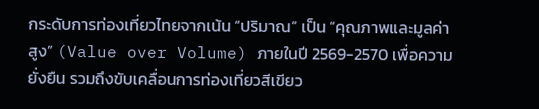กระดับการท่องเที่ยวไทยจากเน้น “ปริมาณ” เป็น “คุณภาพและมูลค่าสูง” (Value over Volume) ภายในปี 2569-2570 เพื่อความยั่งยืน รวมถึงขับเคลื่อนการท่องเที่ยวสีเขียว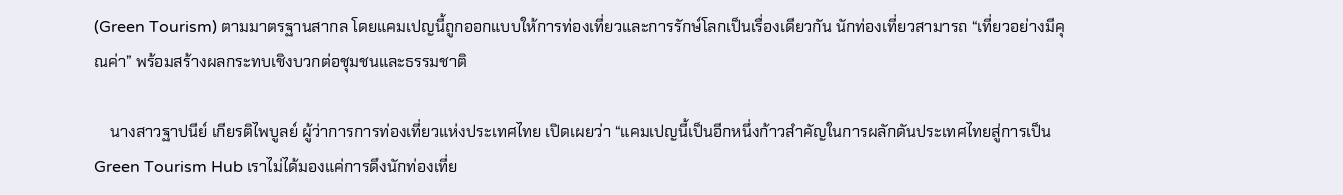(Green Tourism) ตามมาตรฐานสากล โดยแคมเปญนี้ถูกออกแบบให้การท่องเที่ยวและการรักษ์โลกเป็นเรื่องเดียวกัน นักท่องเที่ยวสามารถ “เที่ยวอย่างมีคุณค่า” พร้อมสร้างผลกระทบเชิงบวกต่อชุมชนและธรรมชาติ

    นางสาวฐาปนีย์ เกียรติไพบูลย์ ผู้ว่าการการท่องเที่ยวแห่งประเทศไทย เปิดเผยว่า “แคมเปญนี้เป็นอีกหนึ่งก้าวสำคัญในการผลักดันประเทศไทยสู่การเป็น Green Tourism Hub เราไม่ได้มองแค่การดึงนักท่องเที่ย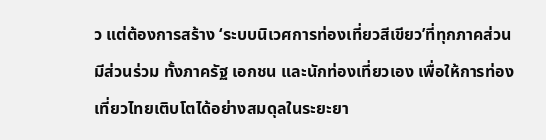ว แต่ต้องการสร้าง ‘ระบบนิเวศการท่องเที่ยวสีเขียว’ที่ทุกภาคส่วนมีส่วนร่วม ทั้งภาครัฐ เอกชน และนักท่องเที่ยวเอง เพื่อให้การท่องเที่ยวไทยเติบโตได้อย่างสมดุลในระยะยา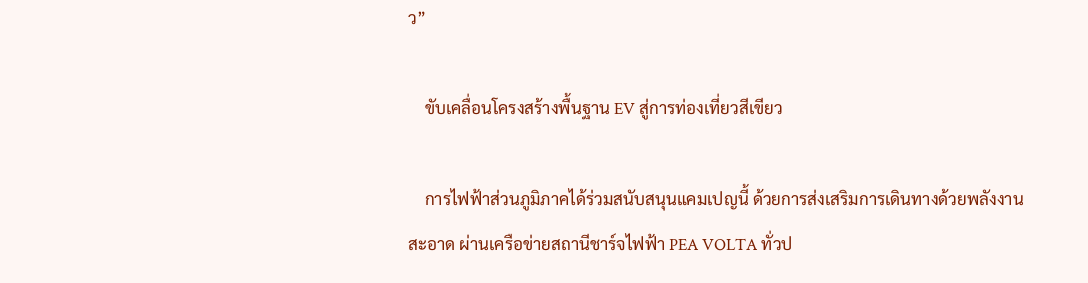ว”

    ขับเคลื่อนโครงสร้างพื้นฐาน EV สู่การท่องเที่ยวสีเขียว

    การไฟฟ้าส่วนภูมิภาคได้ร่วมสนับสนุนแคมเปญนี้ ด้วยการส่งเสริมการเดินทางด้วยพลังงานสะอาด ผ่านเครือข่ายสถานีชาร์จไฟฟ้า PEA VOLTA ทั่วป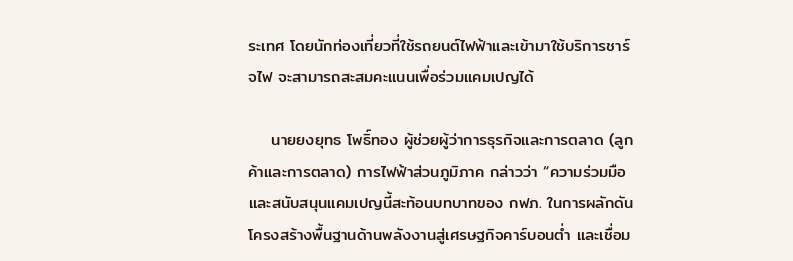ระเทศ โดยนักท่องเที่ยวที่ใช้รถยนต์ไฟฟ้าและเข้ามาใช้บริการชาร์จไฟ จะสามารถสะสมคะแนนเพื่อร่วมแคมเปญได้

    นายยงยุทธ โพธิ์ทอง ผู้ช่วยผู้ว่าการธุรกิจและการตลาด (ลูกค้าและการตลาด) การไฟฟ้าส่วนภูมิภาค กล่าวว่า “ความร่วมมือและสนับสนุนแคมเปญนี้สะท้อนบทบาทของ กฟภ. ในการผลักดันโครงสร้างพื้นฐานด้านพลังงานสู่เศรษฐกิจคาร์บอนต่ำ และเชื่อม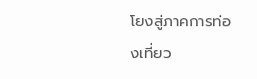โยงสู่ภาคการท่องเที่ยว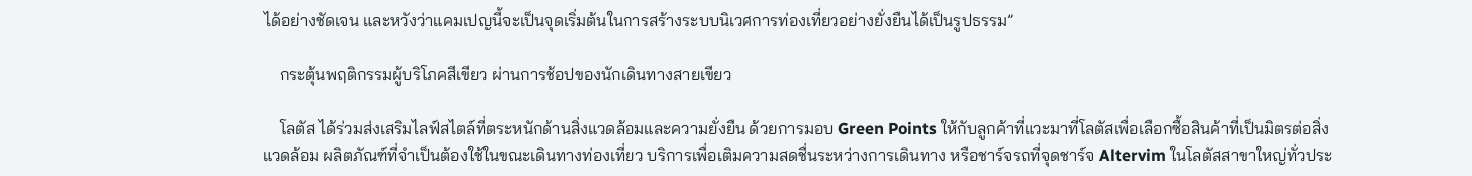ได้อย่างชัดเจน และหวังว่าแคมเปญนี้จะเป็นจุดเริ่มต้นในการสร้างระบบนิเวศการท่องเที่ยวอย่างยั่งยืนได้เป็นรูปธรรม”

    กระตุ้นพฤติกรรมผู้บริโภคสีเขียว ผ่านการช้อปของนักเดินทางสายเขียว

    โลตัส ได้ร่วมส่งเสริมไลฟ์สไตล์ที่ตระหนักด้านสิ่งแวดล้อมและความยั่งยืน ด้วยการมอบ Green Points ให้กับลูกค้าที่แวะมาที่โลตัสเพื่อเลือกซื้อสินค้าที่เป็นมิตรต่อสิ่งแวดล้อม ผลิตภัณฑ์ที่จำเป็นต้องใช้ในขณะเดินทางท่องเที่ยว บริการเพื่อเติมความสดชื่นระหว่างการเดินทาง หรือชาร์จรถที่จุดชาร์จ Altervim ในโลตัสสาขาใหญ่ทั่วประ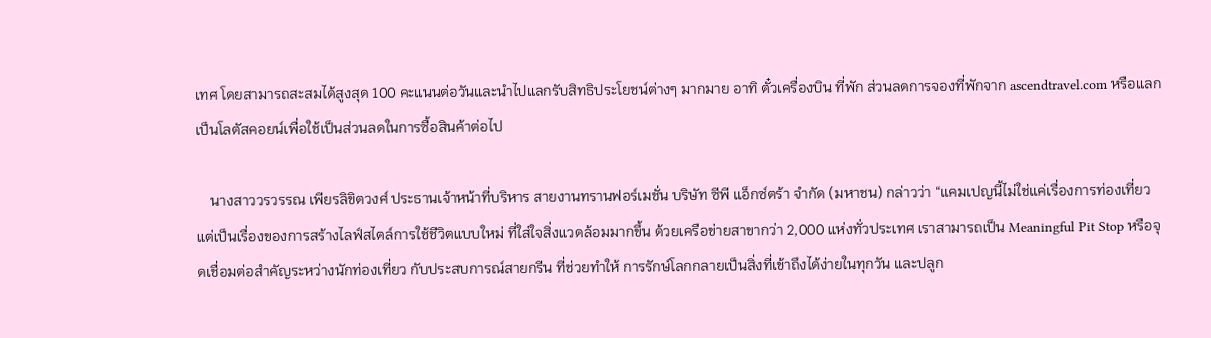เทศ โดยสามารถสะสมได้สูงสุด 100 คะแนนต่อวันและนำไปแลกรับสิทธิประโยชน์ต่างๆ มากมาย อาทิ ตั๋วเครื่องบิน ที่พัก ส่วนลดการจองที่พักจาก ascendtravel.com หรือแลกเป็นโลตัสคอยน์เพื่อใช้เป็นส่วนลดในการซื้อสินค้าต่อไป

    นางสาววรวรรณ เพียรลิขิตวงศ์ ประธานเจ้าหน้าที่บริหาร สายงานทรานฟอร์เมชั่น บริษัท ซีพี แอ็กซ์ตร้า จำกัด (มหาชน) กล่าวว่า “แคมเปญนี้ไม่ใช่แค่เรื่องการท่องเที่ยวแต่เป็นเรื่องของการสร้างไลฟ์สไตล์การใช้ชีวิตแบบใหม่ ที่ใส่ใจสิ่งแวดล้อมมากขึ้น ด้วยเครือข่ายสาขากว่า 2,000 แห่งทั่วประเทศ เราสามารถเป็น Meaningful Pit Stop หรือจุดเชื่อมต่อสำคัญระหว่างนักท่องเที่ยว กับประสบการณ์สายกรีน ที่ช่วยทำให้ การรักษ์โลกกลายเป็นสิ่งที่เข้าถึงได้ง่ายในทุกวัน และปลูก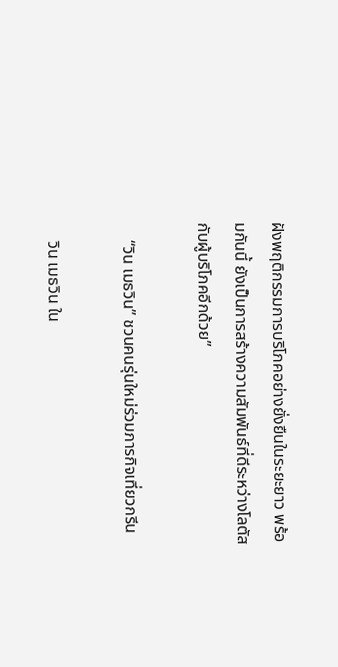ฝังพฤติกรรมการบริโภคอย่างยั่งยืนในระยะยาว พร้อมกันนี้ ยังเป็นการสร้างความสัมพันธ์ที่ดีระหว่างโลตัสกับผู้บริโภคอีกด้วย”

    “วิน เมธวิน” ชวนคนรุ่นใหม่ร่วมภารกิจเที่ยวกรีน

    วิน เมธวิน ใน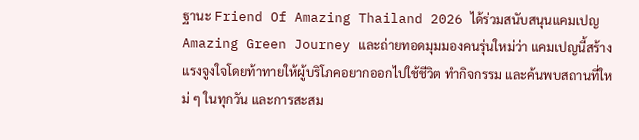ฐานะ Friend Of Amazing Thailand 2026 ได้ร่วมสนับสนุนแคมเปญ Amazing Green Journey และถ่ายทอดมุมมองคนรุ่นใหม่ว่า แคมเปญนี้สร้างแรงจูงใจโดยท้าทายให้ผู้บริโภคอยากออกไปใช้ชีวิต ทำกิจกรรม และค้นพบสถานที่ใหม่ ๆ ในทุกวัน และการสะสม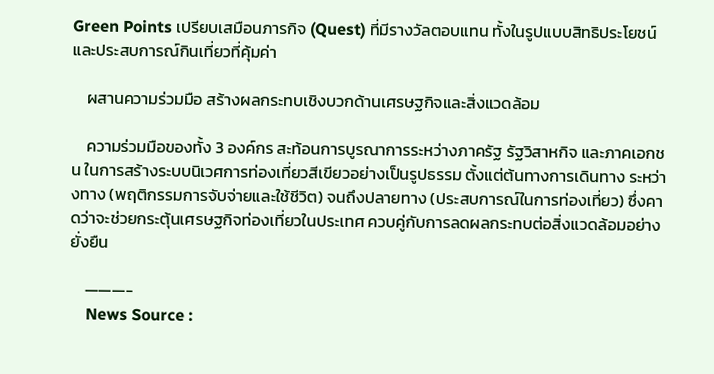Green Points เปรียบเสมือนภารกิจ (Quest) ที่มีรางวัลตอบแทน ทั้งในรูปแบบสิทธิประโยชน์และประสบการณ์กินเที่ยวที่คุ้มค่า

    ผสานความร่วมมือ สร้างผลกระทบเชิงบวกด้านเศรษฐกิจและสิ่งแวดล้อม

    ความร่วมมือของทั้ง 3 องค์กร สะท้อนการบูรณาการระหว่างภาครัฐ รัฐวิสาหกิจ และภาคเอกชน ในการสร้างระบบนิเวศการท่องเที่ยวสีเขียวอย่างเป็นรูปธรรม ตั้งแต่ต้นทางการเดินทาง ระหว่างทาง (พฤติกรรมการจับจ่ายและใช้ชีวิต) จนถึงปลายทาง (ประสบการณ์ในการท่องเที่ยว) ซึ่งคาดว่าจะช่วยกระตุ้นเศรษฐกิจท่องเที่ยวในประเทศ ควบคู่กับการลดผลกระทบต่อสิ่งแวดล้อมอย่างยั่งยืน

    ———-
    News Source :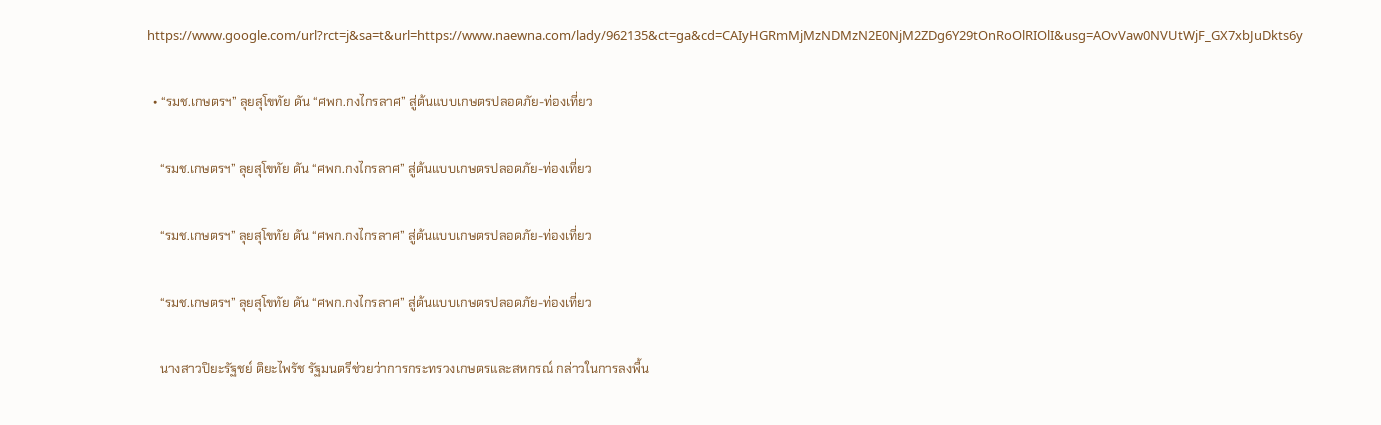https://www.google.com/url?rct=j&sa=t&url=https://www.naewna.com/lady/962135&ct=ga&cd=CAIyHGRmMjMzNDMzN2E0NjM2ZDg6Y29tOnRoOlRIOlI&usg=AOvVaw0NVUtWjF_GX7xbJuDkts6y

  • “รมช.เกษตรฯ” ลุยสุโขทัย ดัน “ศพก.กงไกรลาศ” สู่ต้นแบบเกษตรปลอดภัย-ท่องเที่ยว

    “รมช.เกษตรฯ” ลุยสุโขทัย ดัน “ศพก.กงไกรลาศ” สู่ต้นแบบเกษตรปลอดภัย-ท่องเที่ยว

    “รมช.เกษตรฯ” ลุยสุโขทัย ดัน “ศพก.กงไกรลาศ” สู่ต้นแบบเกษตรปลอดภัย-ท่องเที่ยว

    “รมช.เกษตรฯ” ลุยสุโขทัย ดัน “ศพก.กงไกรลาศ” สู่ต้นแบบเกษตรปลอดภัย-ท่องเที่ยว

    นางสาวปิยะรัฐชย์ ติยะไพรัช รัฐมนตรีช่วยว่าการกระทรวงเกษตรและสหกรณ์ กล่าวในการลงพื้น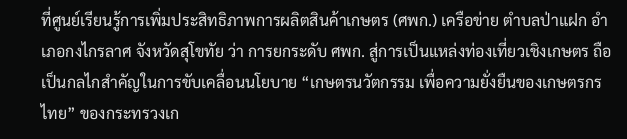ที่ศูนย์เรียนรู้การเพิ่มประสิทธิภาพการผลิตสินค้าเกษตร (ศพก.) เครือข่าย ตำบลป่าแฝก อำเภอกงไกรลาศ จังหวัดสุโขทัย ว่า การยกระดับ ศพก. สู่การเป็นแหล่งท่องเที่ยวเชิงเกษตร ถือเป็นกลไกสำคัญในการขับเคลื่อนนโยบาย “เกษตรนวัตกรรม เพื่อความยั่งยืนของเกษตรกรไทย” ของกระทรวงเก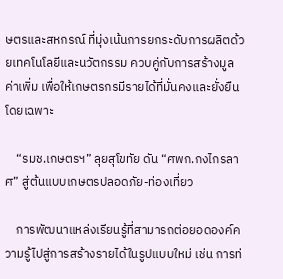ษตรและสหกรณ์ ที่มุ่งเน้นการยกระดับการผลิตด้วยเทคโนโลยีและนวัตกรรม ควบคู่กับการสร้างมูลค่าเพิ่ม เพื่อให้เกษตรกรมีรายได้ที่มั่นคงและยั่งยืน โดยเฉพาะ

    “รมช.เกษตรฯ” ลุยสุโขทัย ดัน “ศพก.กงไกรลาศ” สู่ต้นแบบเกษตรปลอดภัย-ท่องเที่ยว

    การพัฒนาแหล่งเรียนรู้ที่สามารถต่อยอดองค์ความรู้ไปสู่การสร้างรายได้ในรูปแบบใหม่ เช่น การท่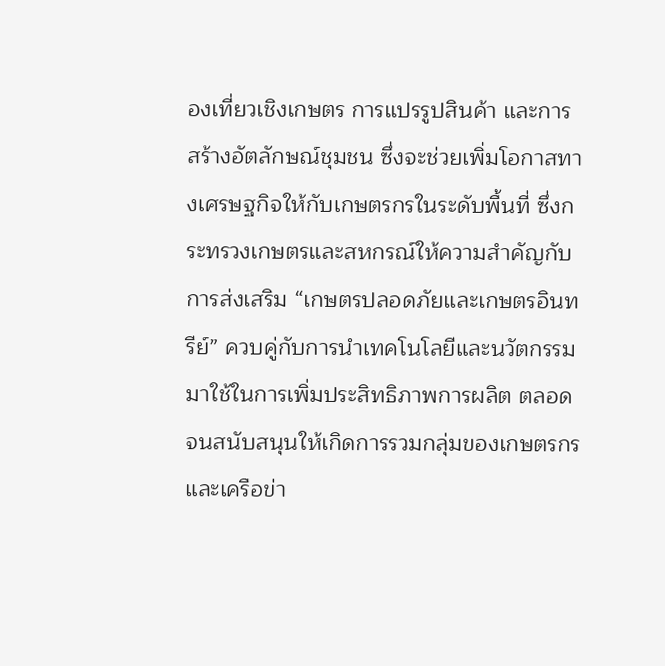องเที่ยวเชิงเกษตร การแปรรูปสินค้า และการสร้างอัตลักษณ์ชุมชน ซึ่งจะช่วยเพิ่มโอกาสทางเศรษฐกิจให้กับเกษตรกรในระดับพื้นที่ ซึ่งกระทรวงเกษตรและสหกรณ์ให้ความสำคัญกับการส่งเสริม “เกษตรปลอดภัยและเกษตรอินทรีย์” ควบคู่กับการนำเทคโนโลยีและนวัตกรรมมาใช้ในการเพิ่มประสิทธิภาพการผลิต ตลอดจนสนับสนุนให้เกิดการรวมกลุ่มของเกษตรกรและเครือข่า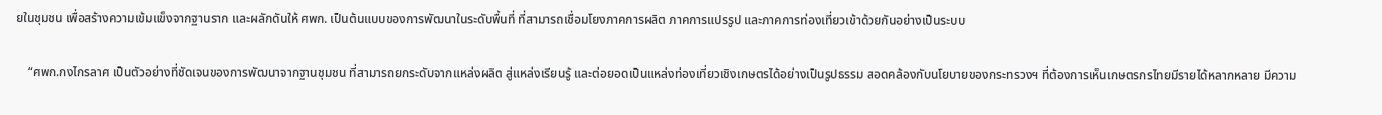ยในชุมชน เพื่อสร้างความเข้มแข็งจากฐานราก และผลักดันให้ ศพก. เป็นต้นแบบของการพัฒนาในระดับพื้นที่ ที่สามารถเชื่อมโยงภาคการผลิต ภาคการแปรรูป และภาคการท่องเที่ยวเข้าด้วยกันอย่างเป็นระบบ

    “ศพก.กงไกรลาศ เป็นตัวอย่างที่ชัดเจนของการพัฒนาจากฐานชุมชน ที่สามารถยกระดับจากแหล่งผลิต สู่แหล่งเรียนรู้ และต่อยอดเป็นแหล่งท่องเที่ยวเชิงเกษตรได้อย่างเป็นรูปธรรม สอดคล้องกับนโยบายของกระทรวงฯ ที่ต้องการเห็นเกษตรกรไทยมีรายได้หลากหลาย มีความ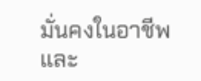มั่นคงในอาชีพ และ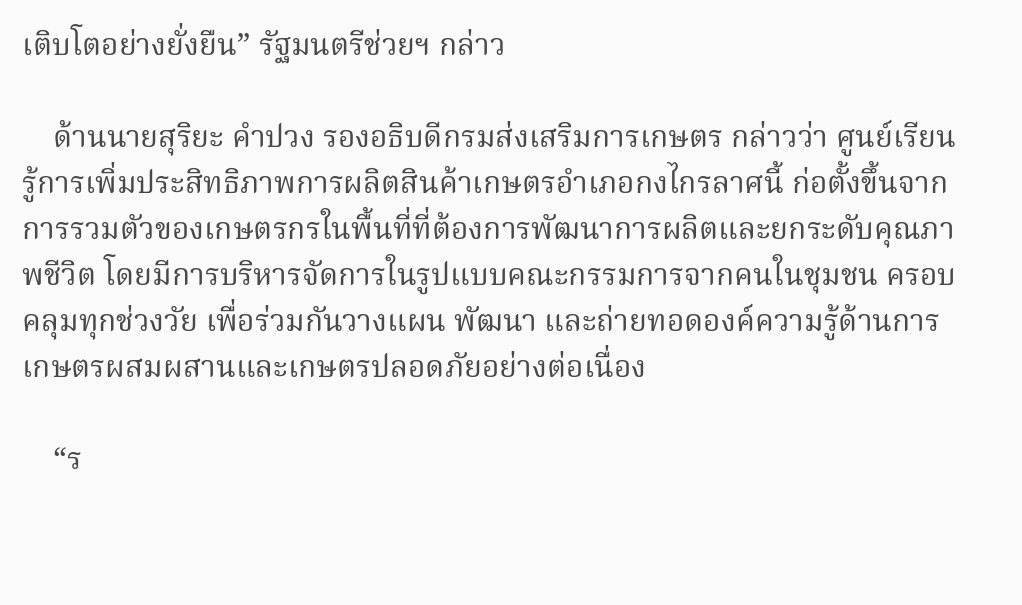เติบโตอย่างยั่งยืน” รัฐมนตรีช่วยฯ กล่าว

    ด้านนายสุริยะ คำปวง รองอธิบดีกรมส่งเสริมการเกษตร กล่าวว่า ศูนย์เรียนรู้การเพิ่มประสิทธิภาพการผลิตสินค้าเกษตรอำเภอกงไกรลาศนี้ ก่อตั้งขึ้นจากการรวมตัวของเกษตรกรในพื้นที่ที่ต้องการพัฒนาการผลิตและยกระดับคุณภาพชีวิต โดยมีการบริหารจัดการในรูปแบบคณะกรรมการจากคนในชุมชน ครอบคลุมทุกช่วงวัย เพื่อร่วมกันวางแผน พัฒนา และถ่ายทอดองค์ความรู้ด้านการเกษตรผสมผสานและเกษตรปลอดภัยอย่างต่อเนื่อง

    “ร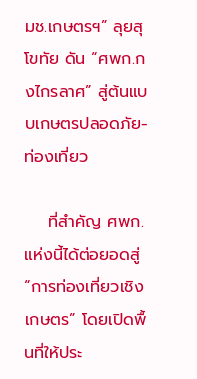มช.เกษตรฯ” ลุยสุโขทัย ดัน “ศพก.กงไกรลาศ” สู่ต้นแบบเกษตรปลอดภัย-ท่องเที่ยว

    ที่สำคัญ ศพก.แห่งนี้ได้ต่อยอดสู่ “การท่องเที่ยวเชิงเกษตร” โดยเปิดพื้นที่ให้ประ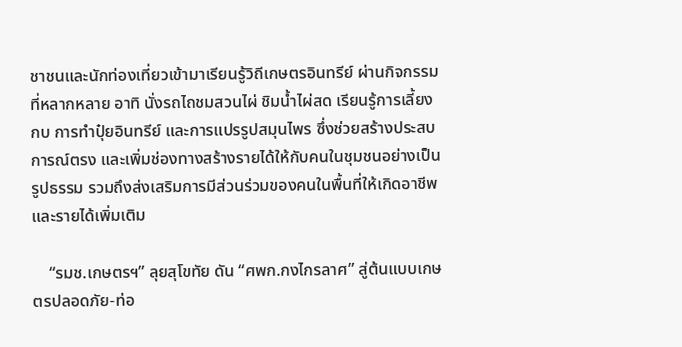ชาชนและนักท่องเที่ยวเข้ามาเรียนรู้วิถีเกษตรอินทรีย์ ผ่านกิจกรรมที่หลากหลาย อาทิ นั่งรถไถชมสวนไผ่ ชิมน้ำไผ่สด เรียนรู้การเลี้ยงกบ การทำปุ๋ยอินทรีย์ และการแปรรูปสมุนไพร ซึ่งช่วยสร้างประสบการณ์ตรง และเพิ่มช่องทางสร้างรายได้ให้กับคนในชุมชนอย่างเป็นรูปธรรม รวมถึงส่งเสริมการมีส่วนร่วมของคนในพื้นที่ให้เกิดอาชีพและรายได้เพิ่มเติม

    “รมช.เกษตรฯ” ลุยสุโขทัย ดัน “ศพก.กงไกรลาศ” สู่ต้นแบบเกษตรปลอดภัย-ท่อ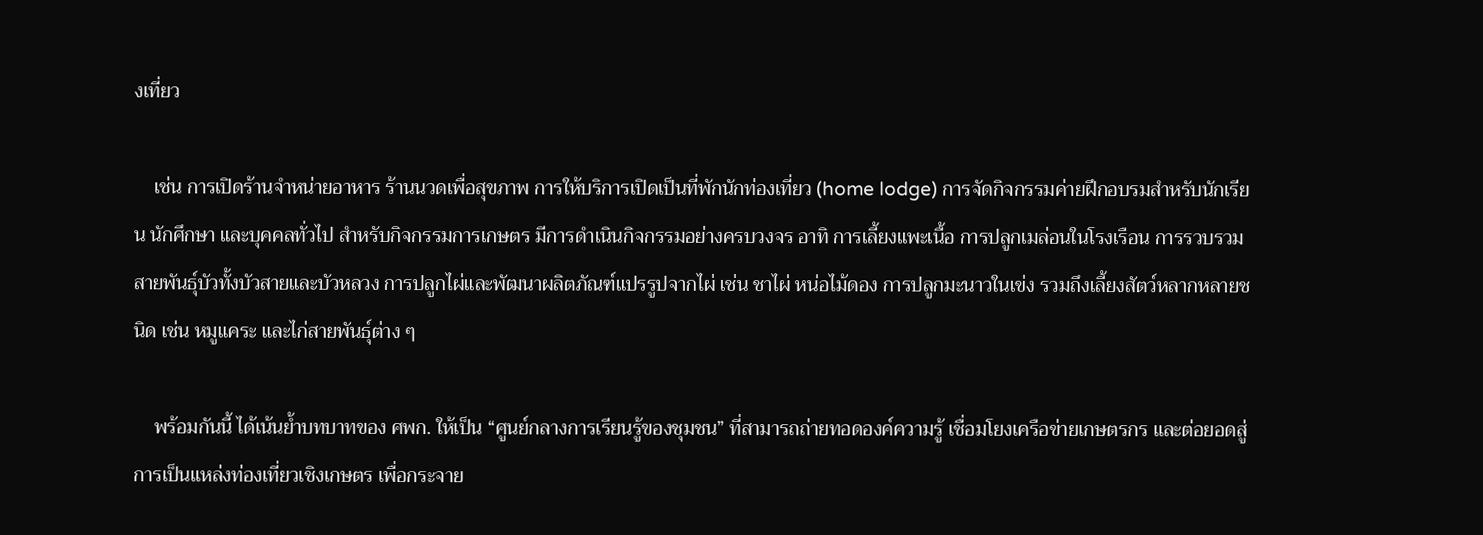งเที่ยว

    เช่น การเปิดร้านจำหน่ายอาหาร ร้านนวดเพื่อสุขภาพ การให้บริการเปิดเป็นที่พักนักท่องเที่ยว (home lodge) การจัดกิจกรรมค่ายฝึกอบรมสำหรับนักเรียน นักศึกษา และบุคคลทั่วไป สำหรับกิจกรรมการเกษตร มีการดำเนินกิจกรรมอย่างครบวงจร อาทิ การเลี้ยงแพะเนื้อ การปลูกเมล่อนในโรงเรือน การรวบรวมสายพันธุ์บัวทั้งบัวสายและบัวหลวง การปลูกไผ่และพัฒนาผลิตภัณฑ์แปรรูปจากไผ่ เช่น ชาไผ่ หน่อไม้ดอง การปลูกมะนาวในเข่ง รวมถึงเลี้ยงสัตว์หลากหลายชนิด เช่น หมูแคระ และไก่สายพันธุ์ต่าง ๆ

    พร้อมกันนี้ ได้เน้นย้ำบทบาทของ ศพก. ให้เป็น “ศูนย์กลางการเรียนรู้ของชุมชน” ที่สามารถถ่ายทอดองค์ความรู้ เชื่อมโยงเครือข่ายเกษตรกร และต่อยอดสู่การเป็นแหล่งท่องเที่ยวเชิงเกษตร เพื่อกระจาย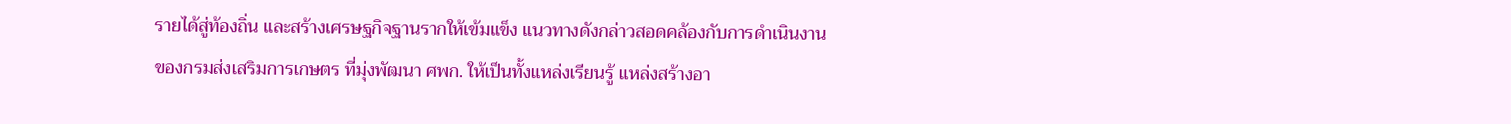รายได้สู่ท้องถิ่น และสร้างเศรษฐกิจฐานรากให้เข้มแข็ง แนวทางดังกล่าวสอดคล้องกับการดำเนินงานของกรมส่งเสริมการเกษตร ที่มุ่งพัฒนา ศพก. ให้เป็นทั้งแหล่งเรียนรู้ แหล่งสร้างอา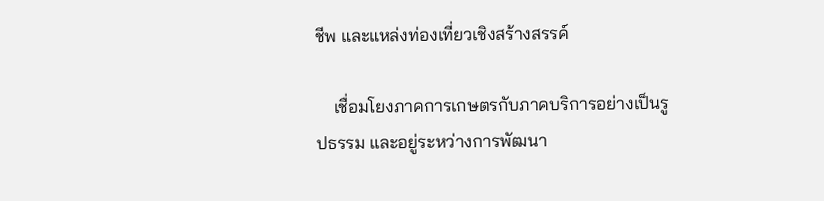ชีพ และแหล่งท่องเที่ยวเชิงสร้างสรรค์

    เชื่อมโยงภาคการเกษตรกับภาคบริการอย่างเป็นรูปธรรม และอยู่ระหว่างการพัฒนา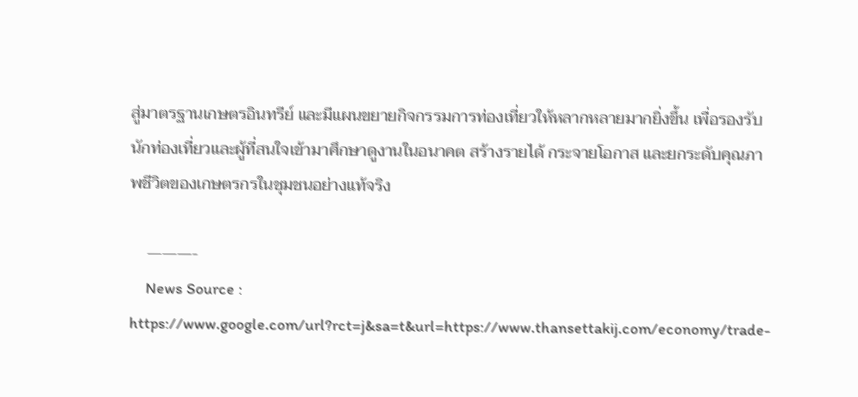สู่มาตรฐานเกษตรอินทรีย์ และมีแผนขยายกิจกรรมการท่องเที่ยวให้หลากหลายมากยิ่งขึ้น เพื่อรองรับนักท่องเที่ยวและผู้ที่สนใจเข้ามาศึกษาดูงานในอนาคต สร้างรายได้ กระจายโอกาส และยกระดับคุณภาพชีวิตของเกษตรกรในชุมชนอย่างแท้จริง

    ———-
    News Source : https://www.google.com/url?rct=j&sa=t&url=https://www.thansettakij.com/economy/trade-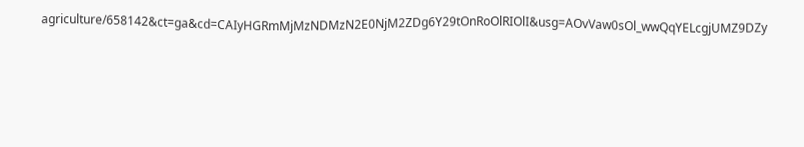agriculture/658142&ct=ga&cd=CAIyHGRmMjMzNDMzN2E0NjM2ZDg6Y29tOnRoOlRIOlI&usg=AOvVaw0sOl_wwQqYELcgjUMZ9DZy